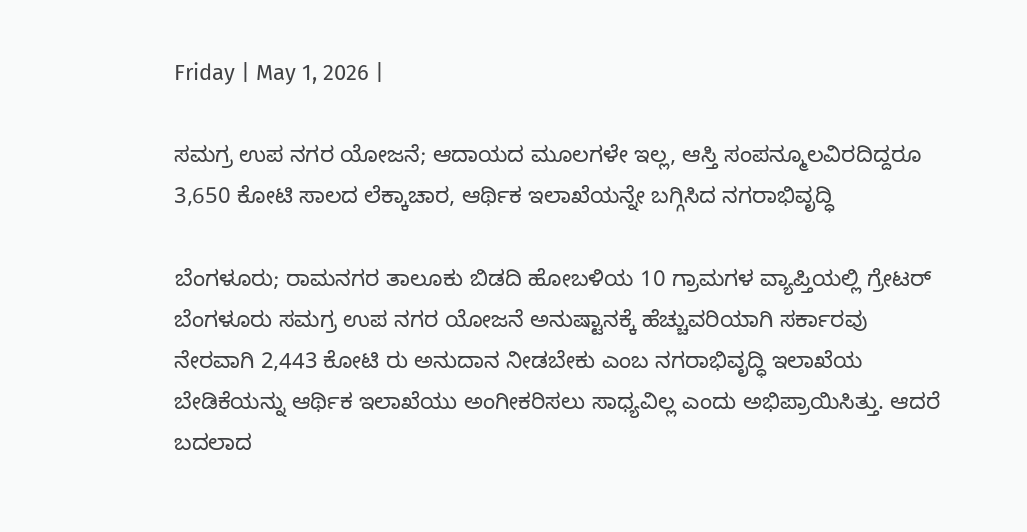Friday | May 1, 2026 |

ಸಮಗ್ರ ಉಪ ನಗರ ಯೋಜನೆ; ಆದಾಯದ ಮೂಲಗಳೇ ಇಲ್ಲ, ಆಸ್ತಿ ಸಂಪನ್ಮೂಲವಿರದಿದ್ದರೂ 3,650 ಕೋಟಿ ಸಾಲದ ಲೆಕ್ಕಾಚಾರ, ಆರ್ಥಿಕ ಇಲಾಖೆಯನ್ನೇ ಬಗ್ಗಿಸಿದ ನಗರಾಭಿವೃದ್ಧಿ

ಬೆಂಗಳೂರು; ರಾಮನಗರ ತಾಲೂಕು ಬಿಡದಿ ಹೋಬಳಿಯ 10 ಗ್ರಾಮಗಳ ವ್ಯಾಪ್ತಿಯಲ್ಲಿ ಗ್ರೇಟರ್ ಬೆಂಗಳೂರು ಸಮಗ್ರ ಉಪ ನಗರ ಯೋಜನೆ ಅನುಷ್ಟಾನಕ್ಕೆ ಹೆಚ್ಚುವರಿಯಾಗಿ ಸರ್ಕಾರವು ನೇರವಾಗಿ 2,443 ಕೋಟಿ ರು ಅನುದಾನ ನೀಡಬೇಕು ಎಂಬ ನಗರಾಭಿವೃದ್ಧಿ ಇಲಾಖೆಯ ಬೇಡಿಕೆಯನ್ನು ಆರ್ಥಿಕ ಇಲಾಖೆಯು ಅಂಗೀಕರಿಸಲು ಸಾಧ್ಯವಿಲ್ಲ ಎಂದು ಅಭಿಪ್ರಾಯಿಸಿತ್ತು. ಆದರೆ ಬದಲಾದ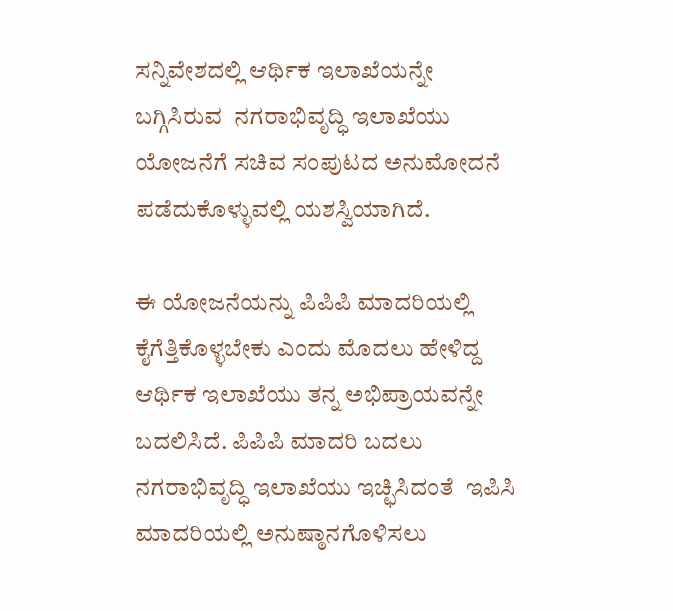ಸನ್ನಿವೇಶದಲ್ಲಿ ಆರ್ಥಿಕ ಇಲಾಖೆಯನ್ನೇ ಬಗ್ಗಿಸಿರುವ  ನಗರಾಭಿವೃದ್ಧಿ ಇಲಾಖೆಯು ಯೋಜನೆಗೆ ಸಚಿವ ಸಂಪುಟದ ಅನುಮೋದನೆ ಪಡೆದುಕೊಳ್ಳುವಲ್ಲಿ ಯಶಸ್ವಿಯಾಗಿದೆ.

ಈ ಯೋಜನೆಯನ್ನು ಪಿಪಿಪಿ ಮಾದರಿಯಲ್ಲಿ ಕೈಗೆತ್ತಿಕೊಳ್ಳಬೇಕು ಎಂದು ಮೊದಲು ಹೇಳಿದ್ದ ಆರ್ಥಿಕ ಇಲಾಖೆಯು ತನ್ನ ಅಭಿಪ್ರಾಯವನ್ನೇ ಬದಲಿಸಿದೆ. ಪಿಪಿಪಿ ಮಾದರಿ ಬದಲು ನಗರಾಭಿವೃದ್ಧಿ ಇಲಾಖೆಯು ಇಚ್ಛಿಸಿದಂತೆ  ಇಪಿಸಿ ಮಾದರಿಯಲ್ಲಿ ಅನುಷ್ಠಾನಗೊಳಿಸಲು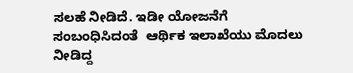ಸಲಹೆ ನೀಡಿದೆ. ಇಡೀ ಯೋಜನೆಗೆ ಸಂಬಂಧಿಸಿದಂತೆ  ಆರ್ಥಿಕ ಇಲಾಖೆಯು ಮೊದಲು ನೀಡಿದ್ದ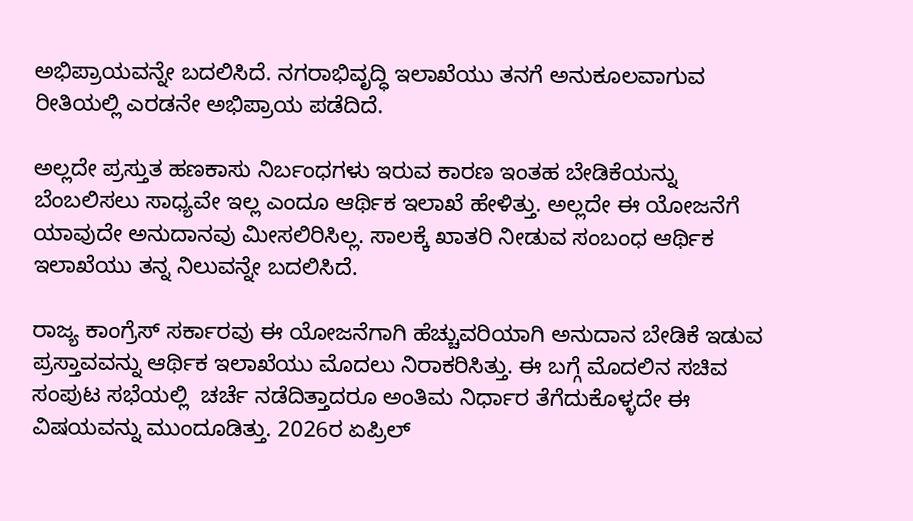ಅಭಿಪ್ರಾಯವನ್ನೇ ಬದಲಿಸಿದೆ. ನಗರಾಭಿವೃದ್ಧಿ ಇಲಾಖೆಯು ತನಗೆ ಅನುಕೂಲವಾಗುವ ರೀತಿಯಲ್ಲಿ ಎರಡನೇ ಅಭಿಪ್ರಾಯ ಪಡೆದಿದೆ.

ಅಲ್ಲದೇ ಪ್ರಸ್ತುತ ಹಣಕಾಸು ನಿರ್ಬಂಧಗಳು ಇರುವ ಕಾರಣ ಇಂತಹ ಬೇಡಿಕೆಯನ್ನು ಬೆಂಬಲಿಸಲು ಸಾಧ್ಯವೇ ಇಲ್ಲ ಎಂದೂ ಆರ್ಥಿಕ ಇಲಾಖೆ ಹೇಳಿತ್ತು. ಅಲ್ಲದೇ ಈ ಯೋಜನೆಗೆ ಯಾವುದೇ ಅನುದಾನವು ಮೀಸಲಿರಿಸಿಲ್ಲ. ಸಾಲಕ್ಕೆ ಖಾತರಿ ನೀಡುವ ಸಂಬಂಧ ಆರ್ಥಿಕ ಇಲಾಖೆಯು ತನ್ನ ನಿಲುವನ್ನೇ ಬದಲಿಸಿದೆ.

ರಾಜ್ಯ ಕಾಂಗ್ರೆಸ್‌ ಸರ್ಕಾರವು ಈ ಯೋಜನೆಗಾಗಿ ಹೆಚ್ಚುವರಿಯಾಗಿ ಅನುದಾನ ಬೇಡಿಕೆ ಇಡುವ ಪ್ರಸ್ತಾವವನ್ನು ಆರ್ಥಿಕ ಇಲಾಖೆಯು ಮೊದಲು ನಿರಾಕರಿಸಿತ್ತು. ಈ ಬಗ್ಗೆ ಮೊದಲಿನ ಸಚಿವ ಸಂಪುಟ ಸಭೆಯಲ್ಲಿ  ಚರ್ಚೆ ನಡೆದಿತ್ತಾದರೂ ಅಂತಿಮ ನಿರ್ಧಾರ ತೆಗೆದುಕೊಳ್ಳದೇ ಈ ವಿಷಯವನ್ನು ಮುಂದೂಡಿತ್ತು. 2026ರ ಏಪ್ರಿಲ್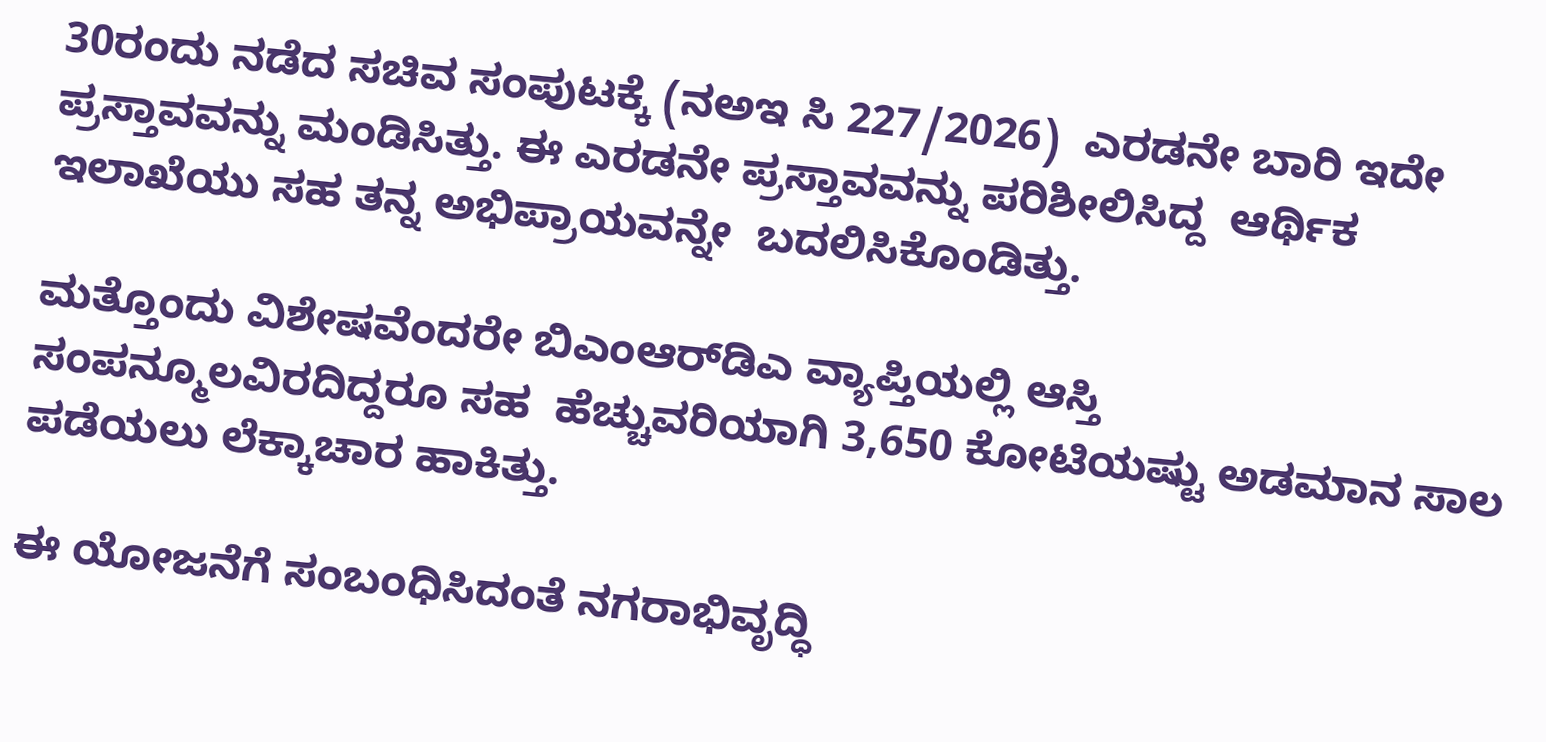30ರಂದು ನಡೆದ ಸಚಿವ ಸಂಪುಟಕ್ಕೆ (ನಅಇ ಸಿ 227/2026)  ಎರಡನೇ ಬಾರಿ ಇದೇ ಪ್ರಸ್ತಾವವನ್ನು ಮಂಡಿಸಿತ್ತು. ಈ ಎರಡನೇ ಪ್ರಸ್ತಾವವನ್ನು ಪರಿಶೀಲಿಸಿದ್ದ  ಆರ್ಥಿಕ ಇಲಾಖೆಯು ಸಹ ತನ್ನ ಅಭಿಪ್ರಾಯವನ್ನೇ  ಬದಲಿಸಿಕೊಂಡಿತ್ತು.

ಮತ್ತೊಂದು ವಿಶೇಷವೆಂದರೇ ಬಿಎಂಆರ್‍‌ಡಿಎ ವ್ಯಾಪ್ತಿಯಲ್ಲಿ ಆಸ್ತಿ ಸಂಪನ್ಮೂಲವಿರದಿದ್ದರೂ ಸಹ  ಹೆಚ್ಚುವರಿಯಾಗಿ 3,650 ಕೋಟಿಯಷ್ಟು ಅಡಮಾನ ಸಾಲ ಪಡೆಯಲು ಲೆಕ್ಕಾಚಾರ ಹಾಕಿತ್ತು.

ಈ ಯೋಜನೆಗೆ ಸಂಬಂಧಿಸಿದಂತೆ ನಗರಾಭಿವೃದ್ಧಿ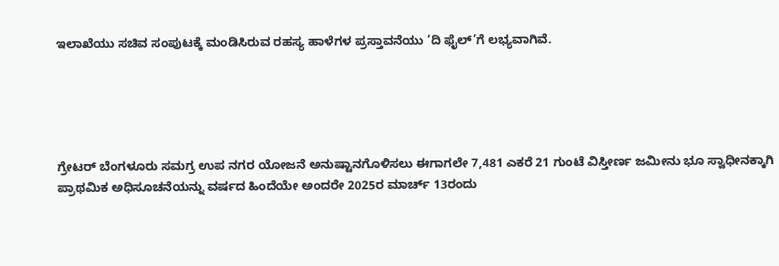ಇಲಾಖೆಯು ಸಚಿವ ಸಂಪುಟಕ್ಕೆ ಮಂಡಿಸಿರುವ ರಹಸ್ಯ ಹಾಳೆಗಳ ಪ್ರಸ್ತಾವನೆಯು ‘ದಿ ಫೈಲ್‌’ಗೆ ಲಭ್ಯವಾಗಿವೆ.





ಗ್ರೇಟರ್ ಬೆಂಗಳೂರು ಸಮಗ್ರ ಉಪ ನಗರ ಯೋಜನೆ ಅನುಷ್ಟಾನಗೊಳಿಸಲು ಈಗಾಗಲೇ 7,481 ಎಕರೆ 21 ಗುಂಟೆ ವಿಸ್ತೀರ್ಣ ಜಮೀನು ಭೂ ಸ್ವಾಧೀನಕ್ಕಾಗಿ ಪ್ರಾಥಮಿಕ ಅಧಿಸೂಚನೆಯನ್ನು ವರ್ಷದ ಹಿಂದೆಯೇ ಅಂದರೇ 2025ರ ಮಾರ್ಚ್‌ 13ರಂದು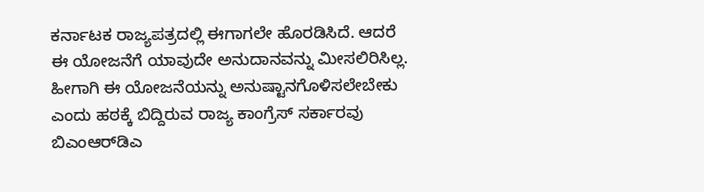ಕರ್ನಾಟಕ ರಾಜ್ಯಪತ್ರದಲ್ಲಿ ಈಗಾಗಲೇ ಹೊರಡಿಸಿದೆ. ಆದರೆ ಈ ಯೋಜನೆಗೆ ಯಾವುದೇ ಅನುದಾನವನ್ನು ಮೀಸಲಿರಿಸಿಲ್ಲ. ಹೀಗಾಗಿ ಈ ಯೋಜನೆಯನ್ನು ಅನುಷ್ಟಾನಗೊಳಿಸಲೇಬೇಕು ಎಂದು ಹಠಕ್ಕೆ ಬಿದ್ದಿರುವ ರಾಜ್ಯ ಕಾಂಗ್ರೆಸ್‌ ಸರ್ಕಾರವು ಬಿಎಂಆರ್‍‌ಡಿಎ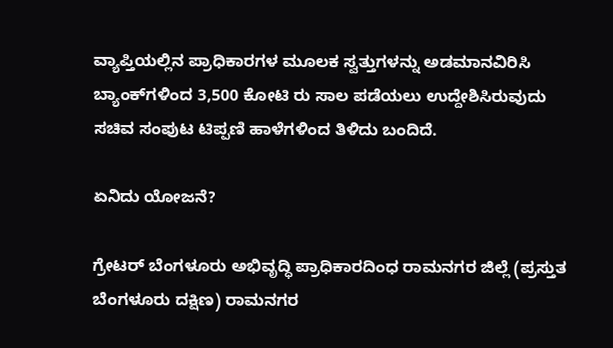ವ್ಯಾಪ್ತಿಯಲ್ಲಿನ ಪ್ರಾಧಿಕಾರಗಳ ಮೂಲಕ ಸ್ವತ್ತುಗಳನ್ನು ಅಡಮಾನವಿರಿಸಿ ಬ್ಯಾಂಕ್‌ಗಳಿಂದ 3,500 ಕೋಟಿ ರು ಸಾಲ ಪಡೆಯಲು ಉದ್ದೇಶಿಸಿರುವುದು ಸಚಿವ ಸಂಪುಟ ಟಿಪ್ಪಣಿ ಹಾಳೆಗಳಿಂದ ತಿಳಿದು ಬಂದಿದೆ.

ಏನಿದು ಯೋಜನೆ?

ಗ್ರೇಟರ್ ಬೆಂಗಳೂರು ಅಭಿವೃದ್ಧಿ ಪ್ರಾಧಿಕಾರದಿಂಧ ರಾಮನಗರ ಜಿಲ್ಲೆ (ಪ್ರಸ್ತುತ ಬೆಂಗಳೂರು ದಕ್ಷಿಣ) ರಾಮನಗರ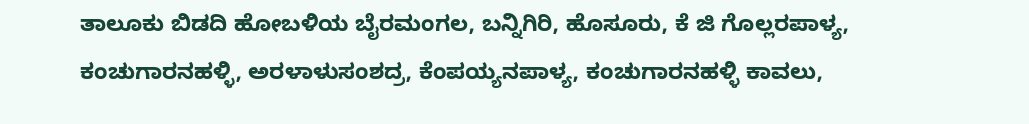ತಾಲೂಕು ಬಿಡದಿ ಹೋಬಳಿಯ ಬೈರಮಂಗಲ, ಬನ್ನಿಗಿರಿ, ಹೊಸೂರು, ಕೆ ಜಿ ಗೊಲ್ಲರಪಾಳ್ಯ, ಕಂಚುಗಾರನಹಳ್ಳಿ, ಅರಳಾಳುಸಂಶದ್ರ, ಕೆಂಪಯ್ಯನಪಾಳ್ಯ, ಕಂಚುಗಾರನಹಳ್ಳಿ ಕಾವಲು,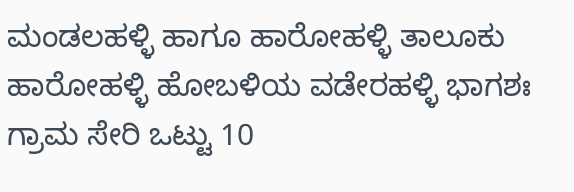ಮಂಡಲಹಳ್ಳಿ ಹಾಗೂ ಹಾರೋಹಳ್ಳಿ ತಾಲೂಕು ಹಾರೋಹಳ್ಳಿ ಹೋಬಳಿಯ ವಡೇರಹಳ್ಳಿ ಭಾಗಶಃ ಗ್ರಾಮ ಸೇರಿ ಒಟ್ಟು 10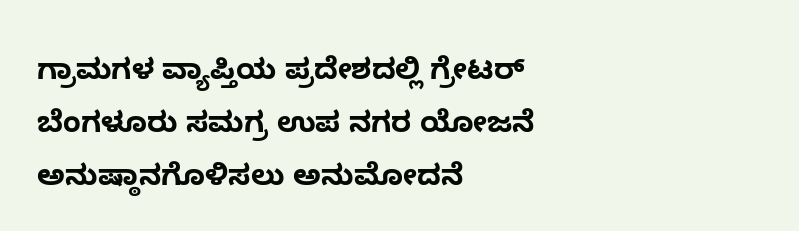ಗ್ರಾಮಗಳ ವ್ಯಾಪ್ತಿಯ ಪ್ರದೇಶದಲ್ಲಿ ಗ್ರೇಟರ್ ಬೆಂಗಳೂರು ಸಮಗ್ರ ಉಪ ನಗರ ಯೋಜನೆ ಅನುಷ್ಠಾನಗೊಳಿಸಲು ಅನುಮೋದನೆ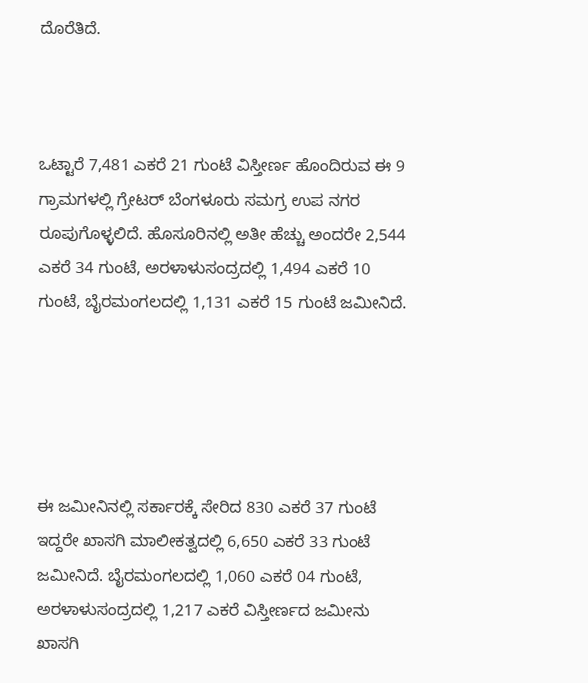ದೊರೆತಿದೆ.



ಒಟ್ಟಾರೆ 7,481 ಎಕರೆ 21 ಗುಂಟೆ ವಿಸ್ತೀರ್ಣ ಹೊಂದಿರುವ ಈ 9 ಗ್ರಾಮಗಳಲ್ಲಿ ಗ್ರೇಟರ್ ಬೆಂಗಳೂರು ಸಮಗ್ರ ಉಪ ನಗರ ರೂಪುಗೊಳ್ಳಲಿದೆ. ಹೊಸೂರಿನಲ್ಲಿ ಅತೀ ಹೆಚ್ಚು ಅಂದರೇ 2,544 ಎಕರೆ 34 ಗುಂಟೆ, ಅರಳಾಳುಸಂದ್ರದಲ್ಲಿ 1,494 ಎಕರೆ 10 ಗುಂಟೆ, ಬೈರಮಂಗಲದಲ್ಲಿ 1,131 ಎಕರೆ 15 ಗುಂಟೆ ಜಮೀನಿದೆ.





ಈ ಜಮೀನಿನಲ್ಲಿ ಸರ್ಕಾರಕ್ಕೆ ಸೇರಿದ 830 ಎಕರೆ 37 ಗುಂಟೆ ಇದ್ದರೇ ಖಾಸಗಿ ಮಾಲೀಕತ್ವದಲ್ಲಿ 6,650 ಎಕರೆ 33 ಗುಂಟೆ ಜಮೀನಿದೆ. ಬೈರಮಂಗಲದಲ್ಲಿ 1,060 ಎಕರೆ 04 ಗುಂಟೆ, ಅರಳಾಳುಸಂದ್ರದಲ್ಲಿ 1,217 ಎಕರೆ ವಿಸ್ತೀರ್ಣದ ಜಮೀನು ಖಾಸಗಿ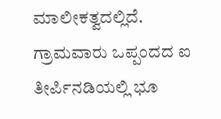ಮಾಲೀಕತ್ವದಲ್ಲಿದೆ.
ಗ್ರಾಮವಾರು ಒಪ್ಪಂದದ ಐ ತೀರ್ಪಿನಡಿಯಲ್ಲಿ ಭೂ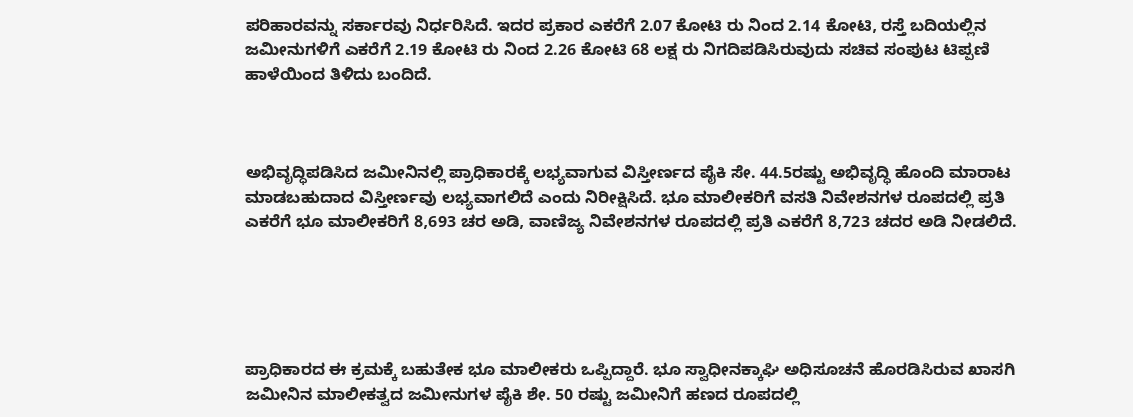ಪರಿಹಾರವನ್ನು ಸರ್ಕಾರವು ನಿರ್ಧರಿಸಿದೆ. ಇದರ ಪ್ರಕಾರ ಎಕರೆಗೆ 2.07 ಕೋಟಿ ರು ನಿಂದ 2.14 ಕೋಟಿ, ರಸ್ತೆ ಬದಿಯಲ್ಲಿನ ಜಮೀನುಗಳಿಗೆ ಎಕರೆಗೆ 2.19 ಕೋಟಿ ರು ನಿಂದ 2.26 ಕೋಟಿ 68 ಲಕ್ಷ ರು ನಿಗದಿಪಡಿಸಿರುವುದು ಸಚಿವ ಸಂಪುಟ ಟಿಪ್ಪಣಿ ಹಾಳೆಯಿಂದ ತಿಳಿದು ಬಂದಿದೆ.



ಅಭಿವೃದ್ಧಿಪಡಿಸಿದ ಜಮೀನಿನಲ್ಲಿ ಪ್ರಾಧಿಕಾರಕ್ಕೆ ಲಭ್ಯವಾಗುವ ವಿಸ್ತೀರ್ಣದ ಪೈಕಿ ಸೇ. 44.5ರಷ್ಟು ಅಭಿವೃದ್ಧಿ ಹೊಂದಿ ಮಾರಾಟ ಮಾಡಬಹುದಾದ ವಿಸ್ತೀರ್ಣವು ಲಭ್ಯವಾಗಲಿದೆ ಎಂದು ನಿರೀಕ್ಷಿಸಿದೆ. ಭೂ ಮಾಲೀಕರಿಗೆ ವಸತಿ ನಿವೇಶನಗಳ ರೂಪದಲ್ಲಿ ಪ್ರತಿ ಎಕರೆಗೆ ಭೂ ಮಾಲೀಕರಿಗೆ 8,693 ಚರ ಅಡಿ, ವಾಣಿಜ್ಯ ನಿವೇಶನಗಳ ರೂಪದಲ್ಲಿ ಪ್ರತಿ ಎಕರೆಗೆ 8,723 ಚದರ ಅಡಿ ನೀಡಲಿದೆ.





ಪ್ರಾಧಿಕಾರದ ಈ ಕ್ರಮಕ್ಕೆ ಬಹುತೇಕ ಭೂ ಮಾಲೀಕರು ಒಪ್ಪಿದ್ದಾರೆ. ಭೂ ಸ್ವಾಧೀನಕ್ಕಾಘಿ ಅಧಿಸೂಚನೆ ಹೊರಡಿಸಿರುವ ಖಾಸಗಿ ಜಮೀನಿನ ಮಾಲೀಕತ್ವದ ಜಮೀನುಗಳ ಪೈಕಿ ಶೇ. 50 ರಷ್ಟು ಜಮೀನಿಗೆ ಹಣದ ರೂಪದಲ್ಲಿ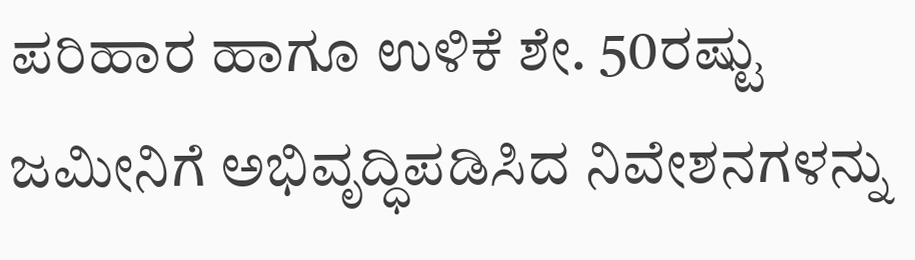ಪರಿಹಾರ ಹಾಗೂ ಉಳಿಕೆ ಶೇ. 50ರಷ್ಟು ಜಮೀನಿಗೆ ಅಭಿವೃದ್ಧಿಪಡಿಸಿದ ನಿವೇಶನಗಳನ್ನು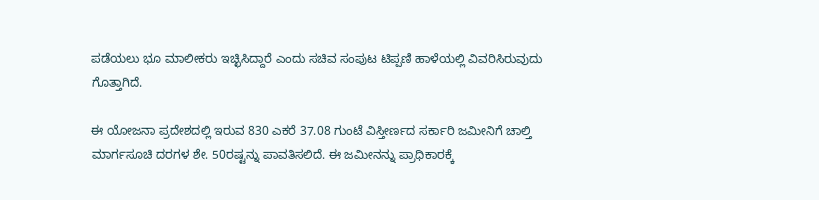ಪಡೆಯಲು ಭೂ ಮಾಲೀಕರು ಇಚ್ಛಿಸಿದ್ದಾರೆ ಎಂದು ಸಚಿವ ಸಂಪುಟ ಟಿಪ್ಪಣಿ ಹಾಳೆಯಲ್ಲಿ ವಿವರಿಸಿರುವುದು ಗೊತ್ತಾಗಿದೆ.

ಈ ಯೋಜನಾ ಪ್ರದೇಶದಲ್ಲಿ ಇರುವ 830 ಎಕರೆ 37.08 ಗುಂಟೆ ವಿಸ್ತೀರ್ಣದ ಸರ್ಕಾರಿ ಜಮೀನಿಗೆ ಚಾಲ್ತಿ ಮಾರ್ಗಸೂಚಿ ದರಗಳ ಶೇ. 50ರಷ್ಟನ್ನು ಪಾವತಿಸಲಿದೆ. ಈ ಜಮೀನನ್ನು ಪ್ರಾಧಿಕಾರಕ್ಕೆ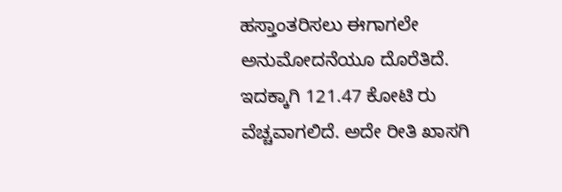ಹಸ್ತಾಂತರಿಸಲು ಈಗಾಗಲೇ ಅನುಮೋದನೆಯೂ ದೊರೆತಿದೆ. ಇದಕ್ಕಾಗಿ 121.47 ಕೋಟಿ ರು ವೆಚ್ಚವಾಗಲಿದೆ. ಅದೇ ರೀತಿ ಖಾಸಗಿ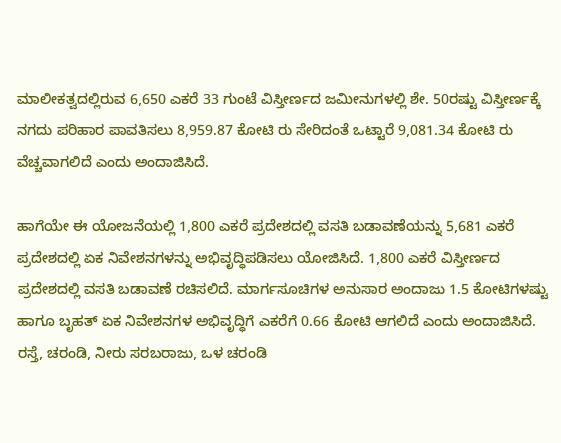ಮಾಲೀಕತ್ವದಲ್ಲಿರುವ 6,650 ಎಕರೆ 33 ಗುಂಟೆ ವಿಸ್ತೀರ್ಣದ ಜಮೀನುಗಳಲ್ಲಿ ಶೇ. 50ರಷ್ಟು ವಿಸ್ತೀರ್ಣಕ್ಕೆ ನಗದು ಪರಿಹಾರ ಪಾವತಿಸಲು 8,959.87 ಕೋಟಿ ರು ಸೇರಿದಂತೆ ಒಟ್ಟಾರೆ 9,081.34 ಕೋಟಿ ರು ವೆಚ್ಚವಾಗಲಿದೆ ಎಂದು ಅಂದಾಜಿಸಿದೆ.

ಹಾಗೆಯೇ ಈ ಯೋಜನೆಯಲ್ಲಿ 1,800 ಎಕರೆ ಪ್ರದೇಶದಲ್ಲಿ ವಸತಿ ಬಡಾವಣೆಯನ್ನು 5,681 ಎಕರೆ ಪ್ರದೇಶದಲ್ಲಿ ಏಕ ನಿವೇಶನಗಳನ್ನು ಅಭಿವೃದ್ಧಿಪಡಿಸಲು ಯೋಜಿಸಿದೆ. 1,800 ಎಕರೆ ವಿಸ್ತೀರ್ಣದ ಪ್ರದೇಶದಲ್ಲಿ ವಸತಿ ಬಡಾವಣೆ ರಚಿಸಲಿದೆ. ಮಾರ್ಗಸೂಚಿಗಳ ಅನುಸಾರ ಅಂದಾಜು 1.5 ಕೋಟಿಗಳಷ್ಟು ಹಾಗೂ ಬೃಹತ್‌ ಏಕ ನಿವೇಶನಗಳ ಅಭಿವೃದ್ಧಿಗೆ ಎಕರೆಗೆ 0.66 ಕೋಟಿ ಆಗಲಿದೆ ಎಂದು ಅಂದಾಜಿಸಿದೆ. ರಸ್ತೆ, ಚರಂಡಿ, ನೀರು ಸರಬರಾಜು, ಒಳ ಚರಂಡಿ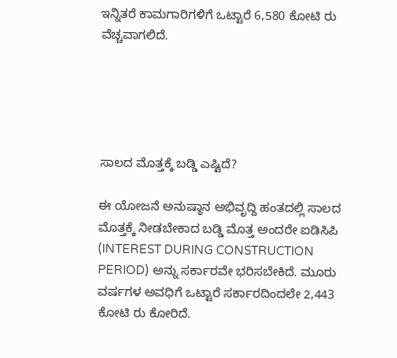ಇನ್ನಿತರೆ ಕಾಮಗಾರಿಗಳಿಗೆ ಒಟ್ಟಾರೆ 6,580 ಕೋಟಿ ರು ವೆಚ್ಚವಾಗಲಿದೆ.





ಸಾಲದ ಮೊತ್ತಕ್ಕೆ ಬಡ್ಡಿ ಎಷ್ಟಿದೆ?

ಈ ಯೋಜನೆ ಅನುಷ್ಠಾನ ಅಭಿವೃದ್ದಿ ಹಂತದಲ್ಲಿ ಸಾಲದ ಮೊತ್ತಕ್ಕೆ ನೀಡಬೇಕಾದ ಬಡ್ಡಿ ಮೊತ್ತ ಅಂದರೇ ಐಡಿಸಿಪಿ (INTEREST DURING CONSTRUCTION PERIOD) ಅನ್ನು ಸರ್ಕಾರವೇ ಭರಿಸಬೇಕಿದೆ. ಮೂರು ವರ್ಷಗಳ ಅವಧಿಗೆ ಒಟ್ಟಾರೆ ಸರ್ಕಾರದಿಂದಲೇ 2,443 ಕೋಟಿ ರು ಕೋರಿದೆ.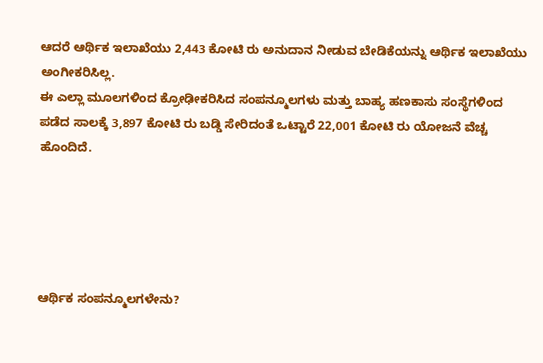ಆದರೆ ಆರ್ಥಿಕ ಇಲಾಖೆಯು 2,443 ಕೋಟಿ ರು ಅನುದಾನ ನೀಡುವ ಬೇಡಿಕೆಯನ್ನು ಆರ್ಥಿಕ ಇಲಾಖೆಯು ಅಂಗೀಕರಿಸಿಲ್ಲ.
ಈ ಎಲ್ಲಾ ಮೂಲಗಳಿಂದ ಕ್ರೋಢೀಕರಿಸಿದ ಸಂಪನ್ಮೂಲಗಳು ಮತ್ತು ಬಾಹ್ಯ ಹಣಕಾಸು ಸಂಸ್ಥೆಗಳಿಂದ ಪಡೆದ ಸಾಲಕ್ಕೆ 3,897 ಕೋಟಿ ರು ಬಡ್ಡಿ ಸೇರಿದಂತೆ ಒಟ್ಟಾರೆ 22,001 ಕೋಟಿ ರು ಯೋಜನೆ ವೆಚ್ಚ ಹೊಂದಿದೆ.





ಆರ್ಥಿಕ ಸಂಪನ್ಮೂಲಗಳೇನು?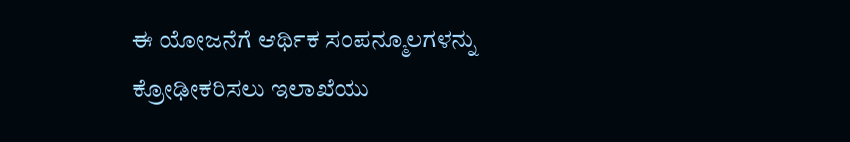ಈ ಯೋಜನೆಗೆ ಆರ್ಥಿಕ ಸಂಪನ್ಮೂಲಗಳನ್ನು ಕ್ರೋಢೀಕರಿಸಲು ಇಲಾಖೆಯು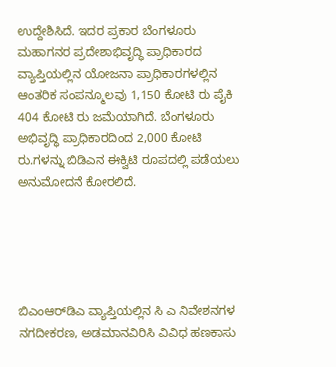ಉದ್ದೇಶಿಸಿದೆ. ಇದರ ಪ್ರಕಾರ ಬೆಂಗಳೂರು ಮಹಾಗನರ ಪ್ರದೇಶಾಭಿವೃದ್ಧಿ ಪ್ರಾಧಿಕಾರದ ವ್ಯಾಪ್ತಿಯಲ್ಲಿನ ಯೋಜನಾ ಪ್ರಾಧಿಕಾರಗಳಲ್ಲಿನ ಆಂತರಿಕ ಸಂಪನ್ಮೂಲವು 1,150 ಕೋಟಿ ರು ಪೈಕಿ 404 ಕೋಟಿ ರು ಜಮೆಯಾಗಿದೆ. ಬೆಂಗಳೂರು ಅಭಿವೃದ್ಧಿ ಪ್ರಾಧಿಕಾರದಿಂದ 2,000 ಕೋಟಿ ರು.ಗಳನ್ನು ಬಿಡಿಎನ ಈಕ್ವಿಟಿ ರೂಪದಲ್ಲಿ ಪಡೆಯಲು ಅನುಮೋದನೆ ಕೋರಲಿದೆ.





ಬಿಎಂಆರ್‍‌ಡಿಎ ವ್ಯಾಪ್ತಿಯಲ್ಲಿನ ಸಿ ಎ ನಿವೇಶನಗಳ ನಗದೀಕರಣ, ಅಡಮಾನವಿರಿಸಿ ವಿವಿಧ ಹಣಕಾಸು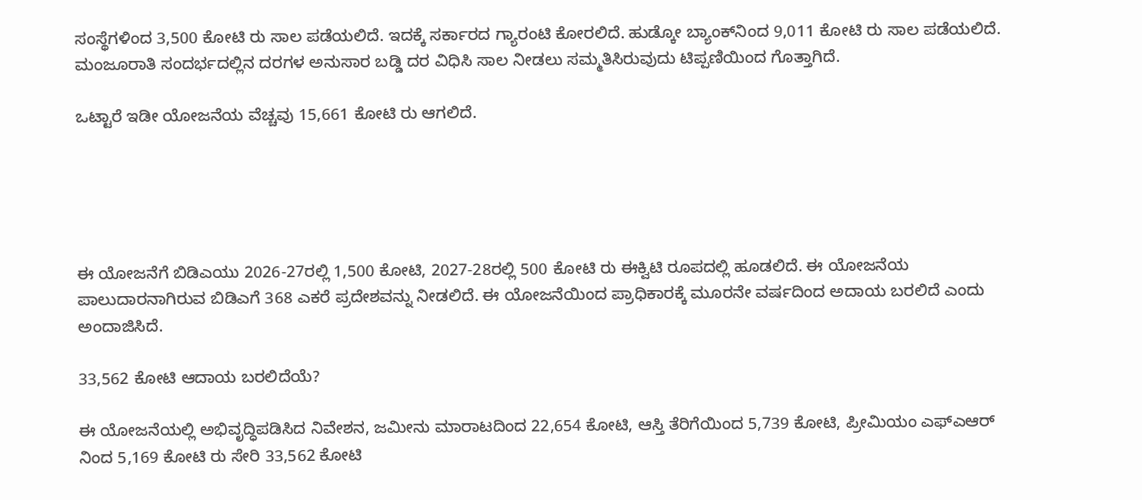ಸಂಸ್ಥೆಗಳಿಂದ 3,500 ಕೋಟಿ ರು ಸಾಲ ಪಡೆಯಲಿದೆ. ಇದಕ್ಕೆ ಸರ್ಕಾರದ ಗ್ಯಾರಂಟಿ ಕೋರಲಿದೆ. ಹುಡ್ಕೋ ಬ್ಯಾಂಕ್‌ನಿಂದ 9,011 ಕೋಟಿ ರು ಸಾಲ ಪಡೆಯಲಿದೆ. ಮಂಜೂರಾತಿ ಸಂದರ್ಭದಲ್ಲಿನ ದರಗಳ ಅನುಸಾರ ಬಡ್ಡಿ ದರ ವಿಧಿಸಿ ಸಾಲ ನೀಡಲು ಸಮ್ಮತಿಸಿರುವುದು ಟಿಪ್ಪಣಿಯಿಂದ ಗೊತ್ತಾಗಿದೆ.

ಒಟ್ಟಾರೆ ಇಡೀ ಯೋಜನೆಯ ವೆಚ್ಚವು 15,661 ಕೋಟಿ ರು ಆಗಲಿದೆ.





ಈ ಯೋಜನೆಗೆ ಬಿಡಿಎಯು 2026-27ರಲ್ಲಿ 1,500 ಕೋಟಿ, 2027-28ರಲ್ಲಿ 500 ಕೋಟಿ ರು ಈಕ್ವಿಟಿ ರೂಪದಲ್ಲಿ ಹೂಡಲಿದೆ. ಈ ಯೋಜನೆಯ ಪಾಲುದಾರನಾಗಿರುವ ಬಿಡಿಎಗೆ 368 ಎಕರೆ ಪ್ರದೇಶವನ್ನು ನೀಡಲಿದೆ. ಈ ಯೋಜನೆಯಿಂದ ಪ್ರಾಧಿಕಾರಕ್ಕೆ ಮೂರನೇ ವರ್ಷದಿಂದ ಅದಾಯ ಬರಲಿದೆ ಎಂದು ಅಂದಾಜಿಸಿದೆ.

33,562 ಕೋಟಿ ಆದಾಯ ಬರಲಿದೆಯೆ?

ಈ ಯೋಜನೆಯಲ್ಲಿ ಅಭಿವೃದ್ಧಿಪಡಿಸಿದ ನಿವೇಶನ, ಜಮೀನು ಮಾರಾಟದಿಂದ 22,654 ಕೋಟಿ, ಆಸ್ತಿ ತೆರಿಗೆಯಿಂದ 5,739 ಕೋಟಿ, ಪ್ರೀಮಿಯಂ ಎಫ್‌ಎಆರ್‍‌ ನಿಂದ 5,169 ಕೋಟಿ ರು ಸೇರಿ 33,562 ಕೋಟಿ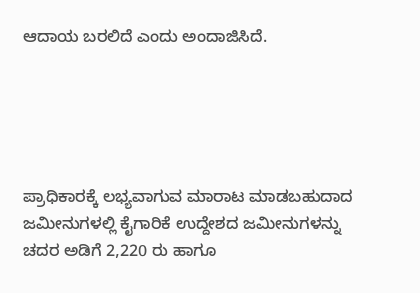ಆದಾಯ ಬರಲಿದೆ ಎಂದು ಅಂದಾಜಿಸಿದೆ.





ಪ್ರಾಧಿಕಾರಕ್ಕೆ ಲಭ್ಯವಾಗುವ ಮಾರಾಟ ಮಾಡಬಹುದಾದ ಜಮೀನುಗಳಲ್ಲಿ ಕೈಗಾರಿಕೆ ಉದ್ದೇಶದ ಜಮೀನುಗಳನ್ನು ಚದರ ಅಡಿಗೆ 2,220 ರು ಹಾಗೂ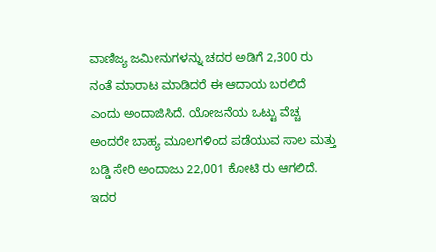ವಾಣಿಜ್ಯ ಜಮೀನುಗಳನ್ನು ಚದರ ಅಡಿಗೆ 2,300 ರು ನಂತೆ ಮಾರಾಟ ಮಾಡಿದರೆ ಈ ಆದಾಯ ಬರಲಿದೆ ಎಂದು ಅಂದಾಜಿಸಿದೆ. ಯೋಜನೆಯ ಒಟ್ಟು ವೆಚ್ಚ ಅಂದರೇ ಬಾಹ್ಯ ಮೂಲಗಳಿಂದ ಪಡೆಯುವ ಸಾಲ ಮತ್ತು ಬಡ್ಡಿ ಸೇರಿ ಅಂದಾಜು 22,001 ಕೋಟಿ ರು ಆಗಲಿದೆ. ಇದರ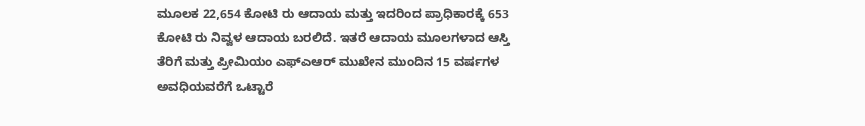ಮೂಲಕ 22,654 ಕೋಟಿ ರು ಆದಾಯ ಮತ್ತು ಇದರಿಂದ ಪ್ರಾಧಿಕಾರಕ್ಕೆ 653 ಕೋಟಿ ರು ನಿವ್ವಳ ಆದಾಯ ಬರಲಿದೆ. ಇತರೆ ಆದಾಯ ಮೂಲಗಳಾದ ಆಸ್ತಿ ತೆರಿಗೆ ಮತ್ತು ಪ್ರೀಮಿಯಂ ಎಫ್‌ಎಆರ್‍‌ ಮುಖೇನ ಮುಂದಿನ 15 ವರ್ಷಗಳ ಅವಧಿಯವರೆಗೆ ಒಟ್ಟಾರೆ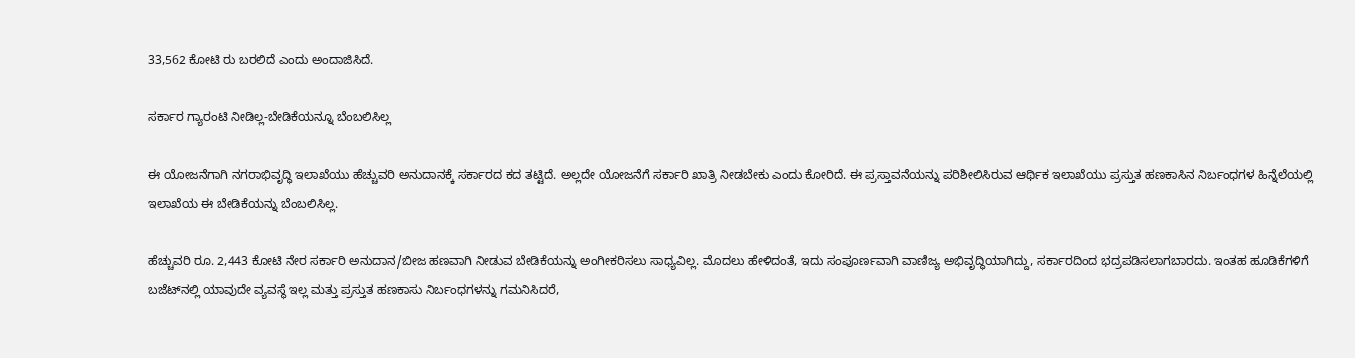33,562 ಕೋಟಿ ರು ಬರಲಿದೆ ಎಂದು ಅಂದಾಜಿಸಿದೆ.

ಸರ್ಕಾರ ಗ್ಯಾರಂಟಿ ನೀಡಿಲ್ಲ-ಬೇಡಿಕೆಯನ್ನೂ ಬೆಂಬಲಿಸಿಲ್ಲ

ಈ ಯೋಜನೆಗಾಗಿ ನಗರಾಭಿವೃದ್ಧಿ ಇಲಾಖೆಯು ಹೆಚ್ಚುವರಿ ಅನುದಾನಕ್ಕೆ ಸರ್ಕಾರದ ಕದ ತಟ್ಟಿದೆ. ಅಲ್ಲದೇ ಯೋಜನೆಗೆ ಸರ್ಕಾರಿ ಖಾತ್ರಿ ನೀಡಬೇಕು ಎಂದು ಕೋರಿದೆ. ಈ ಪ್ರಸ್ತಾವನೆಯನ್ನು ಪರಿಶೀಲಿಸಿರುವ ಆರ್ಥಿಕ ಇಲಾಖೆಯು ಪ್ರಸ್ತುತ ಹಣಕಾಸಿನ ನಿರ್ಬಂಧಗಳ ಹಿನ್ನೆಲೆಯಲ್ಲಿ ಇಲಾಖೆಯ ಈ ಬೇಡಿಕೆಯನ್ನು ಬೆಂಬಲಿಸಿಲ್ಲ.

ಹೆಚ್ಚುವರಿ ರೂ. 2,443 ಕೋಟಿ ನೇರ ಸರ್ಕಾರಿ ಅನುದಾನ/ಬೀಜ ಹಣವಾಗಿ ನೀಡುವ ಬೇಡಿಕೆಯನ್ನು ಅಂಗೀಕರಿಸಲು ಸಾಧ್ಯವಿಲ್ಲ. ಮೊದಲು ಹೇಳಿದಂತೆ, ಇದು ಸಂಪೂರ್ಣವಾಗಿ ವಾಣಿಜ್ಯ ಅಭಿವೃದ್ಧಿಯಾಗಿದ್ದು, ಸರ್ಕಾರದಿಂದ ಭದ್ರಪಡಿಸಲಾಗಬಾರದು. ಇಂತಹ ಹೂಡಿಕೆಗಳಿಗೆ ಬಜೆಟ್‌ನಲ್ಲಿ ಯಾವುದೇ ವ್ಯವಸ್ಥೆ ಇಲ್ಲ ಮತ್ತು ಪ್ರಸ್ತುತ ಹಣಕಾಸು ನಿರ್ಬಂಧಗಳನ್ನು ಗಮನಿಸಿದರೆ,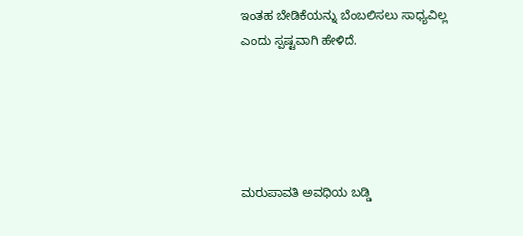ಇಂತಹ ಬೇಡಿಕೆಯನ್ನು ಬೆಂಬಲಿಸಲು ಸಾಧ್ಯವಿಲ್ಲ ಎಂದು ಸ್ಪಷ್ಟವಾಗಿ ಹೇಳಿದೆ.





ಮರುಪಾವತಿ ಅವಧಿಯ ಬಡ್ಡಿ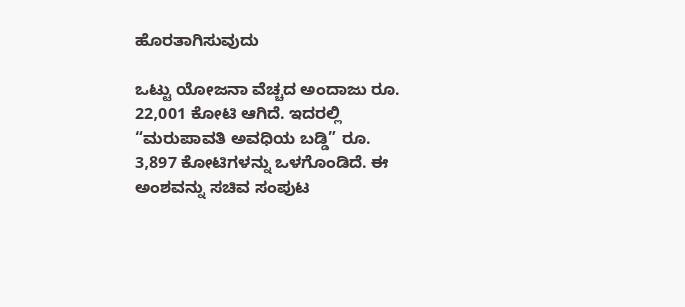ಹೊರತಾಗಿಸುವುದು

ಒಟ್ಟು ಯೋಜನಾ ವೆಚ್ಚದ ಅಂದಾಜು ರೂ. 22,001 ಕೋಟಿ ಆಗಿದೆ. ಇದರಲ್ಲಿ “ಮರುಪಾವತಿ ಅವಧಿಯ ಬಡ್ಡಿ” ರೂ. 3,897 ಕೋಟಿಗಳನ್ನು ಒಳಗೊಂಡಿದೆ. ಈ ಅಂಶವನ್ನು ಸಚಿವ ಸಂಪುಟ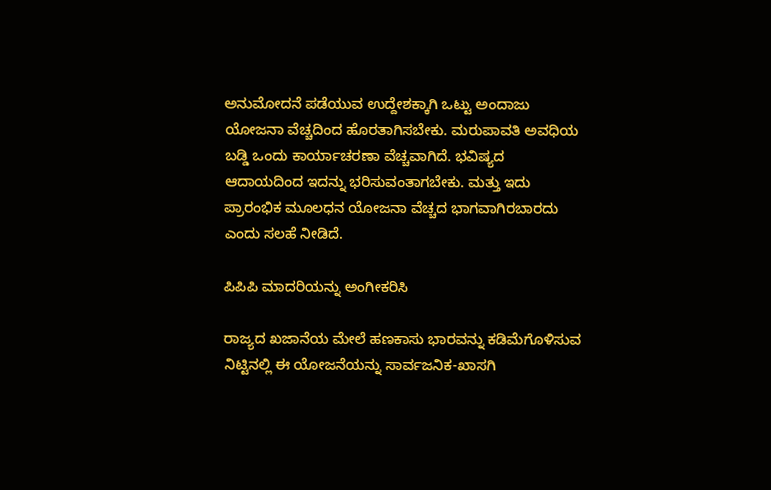ಅನುಮೋದನೆ ಪಡೆಯುವ ಉದ್ದೇಶಕ್ಕಾಗಿ ಒಟ್ಟು ಅಂದಾಜು ಯೋಜನಾ ವೆಚ್ಚದಿಂದ ಹೊರತಾಗಿಸಬೇಕು. ಮರುಪಾವತಿ ಅವಧಿಯ ಬಡ್ಡಿ ಒಂದು ಕಾರ್ಯಾಚರಣಾ ವೆಚ್ಚವಾಗಿದೆ. ಭವಿಷ್ಯದ ಆದಾಯದಿಂದ ಇದನ್ನು ಭರಿಸುವಂತಾಗಬೇಕು. ಮತ್ತು ಇದು ಪ್ರಾರಂಭಿಕ ಮೂಲಧನ ಯೋಜನಾ ವೆಚ್ಚದ ಭಾಗವಾಗಿರಬಾರದು ಎಂದು ಸಲಹೆ ನೀಡಿದೆ.

ಪಿಪಿಪಿ ಮಾದರಿಯನ್ನು ಅಂಗೀಕರಿಸಿ

ರಾಜ್ಯದ ಖಜಾನೆಯ ಮೇಲೆ ಹಣಕಾಸು ಭಾರವನ್ನು ಕಡಿಮೆಗೊಳಿಸುವ ನಿಟ್ಟಿನಲ್ಲಿ ಈ ಯೋಜನೆಯನ್ನು ಸಾರ್ವಜನಿಕ-ಖಾಸಗಿ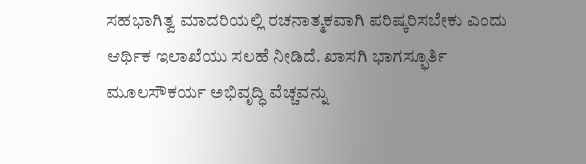ಸಹಭಾಗಿತ್ವ ಮಾದರಿಯಲ್ಲಿ ರಚನಾತ್ಮಕವಾಗಿ ಪರಿಷ್ಕರಿಸಬೇಕು ಎಂದು ಆರ್ಥಿಕ ಇಲಾಖೆಯು ಸಲಹೆ ನೀಡಿದೆ. ಖಾಸಗಿ ಭಾಗಸ್ಫೂರ್ತಿ ಮೂಲಸೌಕರ್ಯ ಅಭಿವೃದ್ಧಿ ವೆಚ್ಚವನ್ನು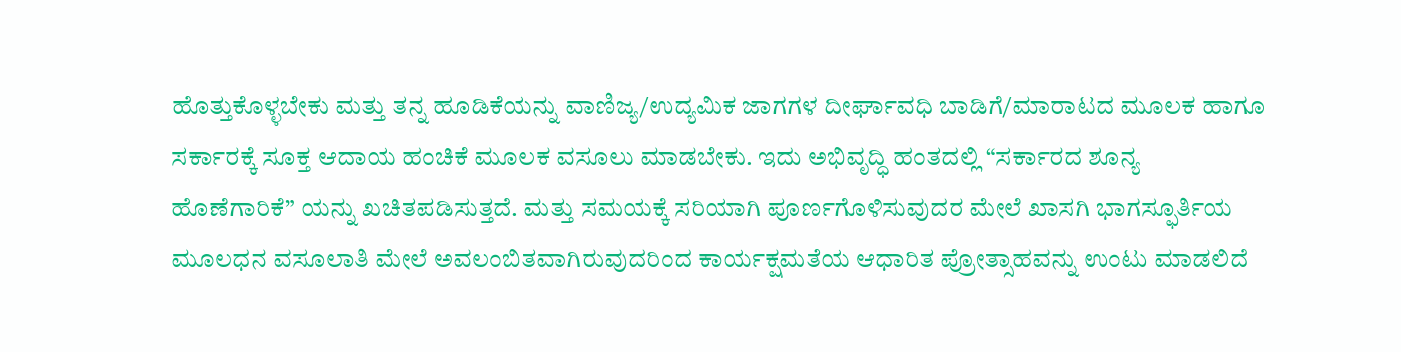ಹೊತ್ತುಕೊಳ್ಳಬೇಕು ಮತ್ತು ತನ್ನ ಹೂಡಿಕೆಯನ್ನು ವಾಣಿಜ್ಯ/ಉದ್ಯಮಿಕ ಜಾಗಗಳ ದೀರ್ಘಾವಧಿ ಬಾಡಿಗೆ/ಮಾರಾಟದ ಮೂಲಕ ಹಾಗೂ ಸರ್ಕಾರಕ್ಕೆ ಸೂಕ್ತ ಆದಾಯ ಹಂಚಿಕೆ ಮೂಲಕ ವಸೂಲು ಮಾಡಬೇಕು. ಇದು ಅಭಿವೃದ್ಧಿ ಹಂತದಲ್ಲಿ “ಸರ್ಕಾರದ ಶೂನ್ಯ ಹೊಣೆಗಾರಿಕೆ” ಯನ್ನು ಖಚಿತಪಡಿಸುತ್ತದೆ. ಮತ್ತು ಸಮಯಕ್ಕೆ ಸರಿಯಾಗಿ ಪೂರ್ಣಗೊಳಿಸುವುದರ ಮೇಲೆ ಖಾಸಗಿ ಭಾಗಸ್ಫೂರ್ತಿಯ ಮೂಲಧನ ವಸೂಲಾತಿ ಮೇಲೆ ಅವಲಂಬಿತವಾಗಿರುವುದರಿಂದ ಕಾರ್ಯಕ್ಷಮತೆಯ ಆಧಾರಿತ ಪ್ರೋತ್ಸಾಹವನ್ನು ಉಂಟು ಮಾಡಲಿದೆ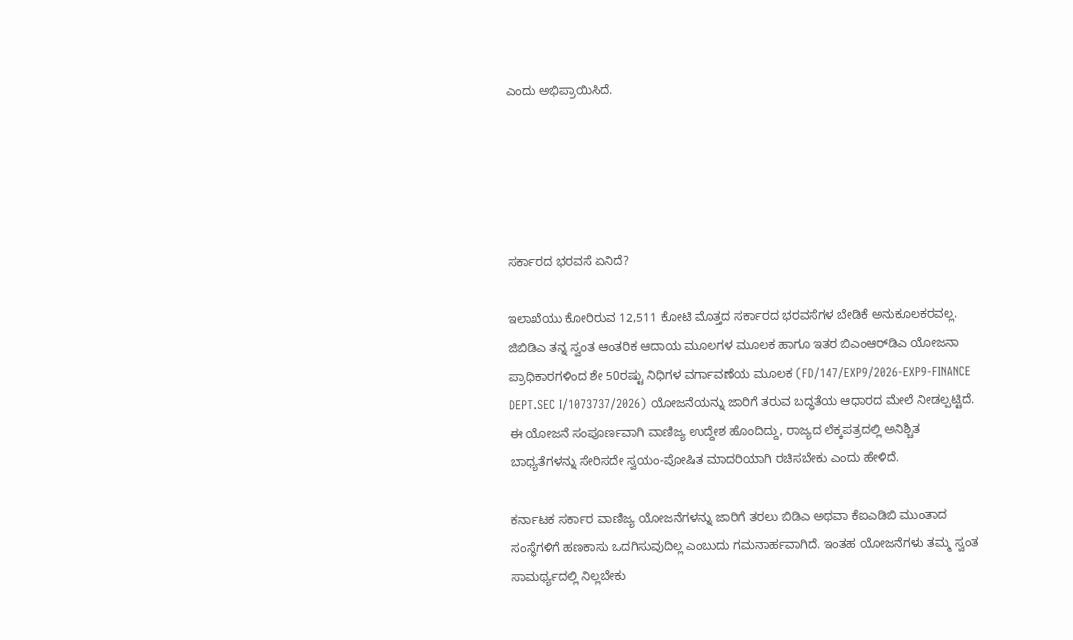ಎಂದು ಅಭಿಪ್ರಾಯಿಸಿದೆ.





ಸರ್ಕಾರದ ಭರವಸೆ ಏನಿದೆ?

ಇಲಾಖೆಯು ಕೋರಿರುವ 12,511 ಕೋಟಿ ಮೊತ್ತದ ಸರ್ಕಾರದ ಭರವಸೆಗಳ ಬೇಡಿಕೆ ಅನುಕೂಲಕರವಲ್ಲ. ಜಿಬಿಡಿಎ ತನ್ನ ಸ್ವಂತ ಆಂತರಿಕ ಆದಾಯ ಮೂಲಗಳ ಮೂಲಕ ಹಾಗೂ ಇತರ ಬಿಎಂಆರ್‌ಡಿಎ ಯೋಜನಾ ಪ್ರಾಧಿಕಾರಗಳಿಂದ ಶೇ 50ರಷ್ಟು ನಿಧಿಗಳ ವರ್ಗಾವಣೆಯ ಮೂಲಕ (FD/147/EXP9/2026-EXP9-FINANCE DEPT.SEC I/1073737/2026) ಯೋಜನೆಯನ್ನು ಜಾರಿಗೆ ತರುವ ಬದ್ಧತೆಯ ಆಧಾರದ ಮೇಲೆ ನೀಡಲ್ಪಟ್ಟಿದೆ. ಈ ಯೋಜನೆ ಸಂಪೂರ್ಣವಾಗಿ ವಾಣಿಜ್ಯ ಉದ್ದೇಶ ಹೊಂದಿದ್ದು, ರಾಜ್ಯದ ಲೆಕ್ಕಪತ್ರದಲ್ಲಿ ಅನಿಶ್ಚಿತ ಬಾಧ್ಯತೆಗಳನ್ನು ಸೇರಿಸದೇ ಸ್ವಯಂ-ಪೋಷಿತ ಮಾದರಿಯಾಗಿ ರಚಿಸಬೇಕು ಎಂದು ಹೇಳಿದೆ.

ಕರ್ನಾಟಕ ಸರ್ಕಾರ ವಾಣಿಜ್ಯ ಯೋಜನೆಗಳನ್ನು ಜಾರಿಗೆ ತರಲು ಬಿಡಿಎ ಅಥವಾ ಕೆಐಎಡಿಬಿ ಮುಂತಾದ ಸಂಸ್ಥೆಗಳಿಗೆ ಹಣಕಾಸು ಒದಗಿಸುವುದಿಲ್ಲ ಎಂಬುದು ಗಮನಾರ್ಹವಾಗಿದೆ. ಇಂತಹ ಯೋಜನೆಗಳು ತಮ್ಮ ಸ್ವಂತ ಸಾಮರ್ಥ್ಯದಲ್ಲಿ ನಿಲ್ಲಬೇಕು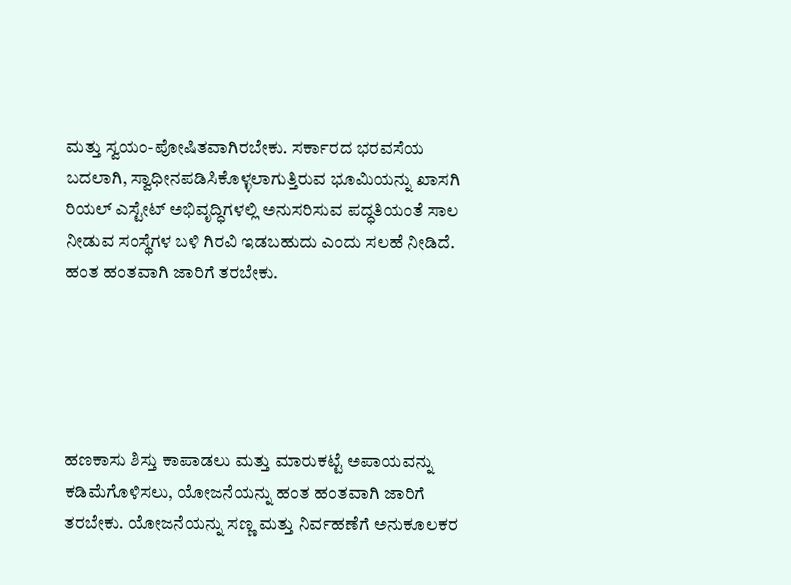ಮತ್ತು ಸ್ವಯಂ-ಪೋಷಿತವಾಗಿರಬೇಕು. ಸರ್ಕಾರದ ಭರವಸೆಯ ಬದಲಾಗಿ, ಸ್ವಾಧೀನಪಡಿಸಿಕೊಳ್ಳಲಾಗುತ್ತಿರುವ ಭೂಮಿಯನ್ನು ಖಾಸಗಿ ರಿಯಲ್ ಎಸ್ಟೇಟ್ ಅಭಿವೃದ್ಧಿಗಳಲ್ಲಿ ಅನುಸರಿಸುವ ಪದ್ಧತಿಯಂತೆ ಸಾಲ ನೀಡುವ ಸಂಸ್ಥೆಗಳ ಬಳಿ ಗಿರವಿ ಇಡಬಹುದು ಎಂದು ಸಲಹೆ ನೀಡಿದೆ.
ಹಂತ ಹಂತವಾಗಿ ಜಾರಿಗೆ ತರಬೇಕು.





ಹಣಕಾಸು ಶಿಸ್ತು ಕಾಪಾಡಲು ಮತ್ತು ಮಾರುಕಟ್ಟೆ ಅಪಾಯವನ್ನು ಕಡಿಮೆಗೊಳಿಸಲು, ಯೋಜನೆಯನ್ನು ಹಂತ ಹಂತವಾಗಿ ಜಾರಿಗೆ ತರಬೇಕು. ಯೋಜನೆಯನ್ನು ಸಣ್ಣ ಮತ್ತು ನಿರ್ವಹಣೆಗೆ ಅನುಕೂಲಕರ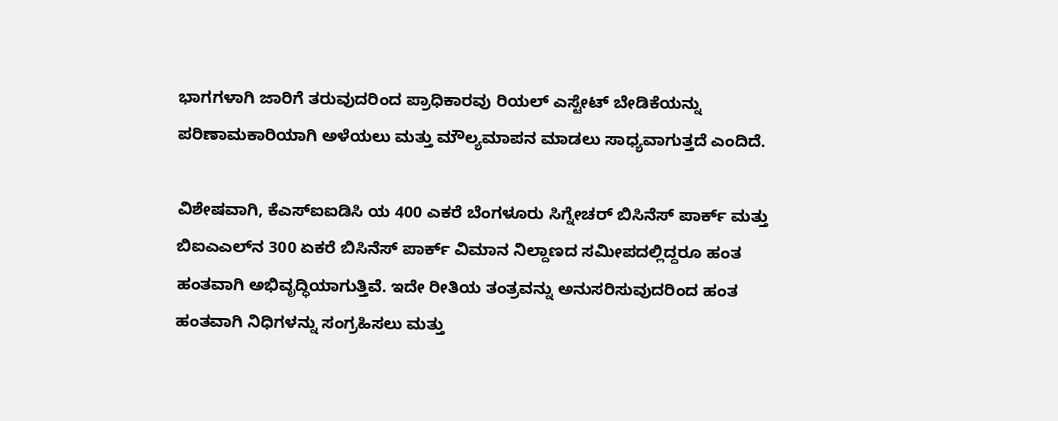ಭಾಗಗಳಾಗಿ ಜಾರಿಗೆ ತರುವುದರಿಂದ ಪ್ರಾಧಿಕಾರವು ರಿಯಲ್ ಎಸ್ಟೇಟ್ ಬೇಡಿಕೆಯನ್ನು ಪರಿಣಾಮಕಾರಿಯಾಗಿ ಅಳೆಯಲು ಮತ್ತು ಮೌಲ್ಯಮಾಪನ ಮಾಡಲು ಸಾಧ್ಯವಾಗುತ್ತದೆ ಎಂದಿದೆ.

ವಿಶೇಷವಾಗಿ, ಕೆಎಸ್‌ಐಐಡಿಸಿ ಯ 400 ಎಕರೆ ಬೆಂಗಳೂರು ಸಿಗ್ನೇಚರ್ ಬಿಸಿನೆಸ್ ಪಾರ್ಕ್ ಮತ್ತು ಬಿಐಎಎಲ್‌ನ 300 ಏಕರೆ ಬಿಸಿನೆಸ್ ಪಾರ್ಕ್ ವಿಮಾನ ನಿಲ್ದಾಣದ ಸಮೀಪದಲ್ಲಿದ್ದರೂ ಹಂತ ಹಂತವಾಗಿ ಅಭಿವೃದ್ಧಿಯಾಗುತ್ತಿವೆ. ಇದೇ ರೀತಿಯ ತಂತ್ರವನ್ನು ಅನುಸರಿಸುವುದರಿಂದ ಹಂತ ಹಂತವಾಗಿ ನಿಧಿಗಳನ್ನು ಸಂಗ್ರಹಿಸಲು ಮತ್ತು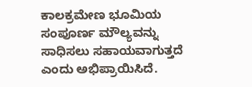ಕಾಲಕ್ರಮೇಣ ಭೂಮಿಯ ಸಂಪೂರ್ಣ ಮೌಲ್ಯವನ್ನು ಸಾಧಿಸಲು ಸಹಾಯವಾಗುತ್ತದೆ ಎಂದು ಅಭಿಪ್ರಾಯಿಸಿದೆ.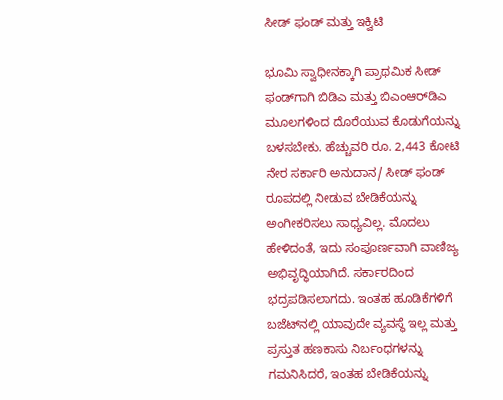ಸೀಡ್‌ ಫಂಡ್‌ ಮತ್ತು ಇಕ್ವಿಟಿ

ಭೂಮಿ ಸ್ವಾಧೀನಕ್ಕಾಗಿ ಪ್ರಾಥಮಿಕ ಸೀಡ್‌ ಫಂಡ್‌ಗಾಗಿ ಬಿಡಿಎ ಮತ್ತು ಬಿಎಂಆರ್‍‌ಡಿಎ ಮೂಲಗಳಿಂದ ದೊರೆಯುವ ಕೊಡುಗೆಯನ್ನು ಬಳಸಬೇಕು. ಹೆಚ್ಚುವರಿ ರೂ. 2,443 ಕೋಟಿ ನೇರ ಸರ್ಕಾರಿ ಅನುದಾನ/ ಸೀಡ್‌ ಫಂಡ್‌ ರೂಪದಲ್ಲಿ ನೀಡುವ ಬೇಡಿಕೆಯನ್ನು ಅಂಗೀಕರಿಸಲು ಸಾಧ್ಯವಿಲ್ಲ. ಮೊದಲು ಹೇಳಿದಂತೆ, ಇದು ಸಂಪೂರ್ಣವಾಗಿ ವಾಣಿಜ್ಯ ಅಭಿವೃದ್ಧಿಯಾಗಿದೆ. ಸರ್ಕಾರದಿಂದ ಭದ್ರಪಡಿಸಲಾಗದು. ಇಂತಹ ಹೂಡಿಕೆಗಳಿಗೆ ಬಜೆಟ್‌ನಲ್ಲಿ ಯಾವುದೇ ವ್ಯವಸ್ಥೆ ಇಲ್ಲ ಮತ್ತು ಪ್ರಸ್ತುತ ಹಣಕಾಸು ನಿರ್ಬಂಧಗಳನ್ನು ಗಮನಿಸಿದರೆ, ಇಂತಹ ಬೇಡಿಕೆಯನ್ನು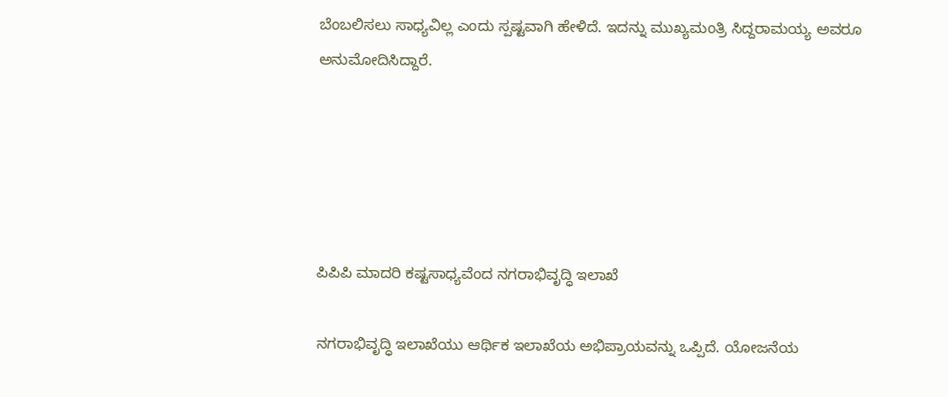ಬೆಂಬಲಿಸಲು ಸಾಧ್ಯವಿಲ್ಲ ಎಂದು ಸ್ಪಷ್ಟವಾಗಿ ಹೇಳಿದೆ. ಇದನ್ನು ಮುಖ್ಯಮಂತ್ರಿ ಸಿದ್ದರಾಮಯ್ಯ ಅವರೂ ಅನುಮೋದಿಸಿದ್ದಾರೆ.





ಪಿಪಿಪಿ ಮಾದರಿ ಕಷ್ಟಸಾಧ್ಯವೆಂದ ನಗರಾಭಿವೃದ್ಧಿ ಇಲಾಖೆ

ನಗರಾಭಿವೃದ್ಧಿ ಇಲಾಖೆಯು ಆರ್ಥಿಕ ಇಲಾಖೆಯ ಅಭಿಪ್ರಾಯವನ್ನು ಒಪ್ಪಿದೆ. ಯೋಜನೆಯ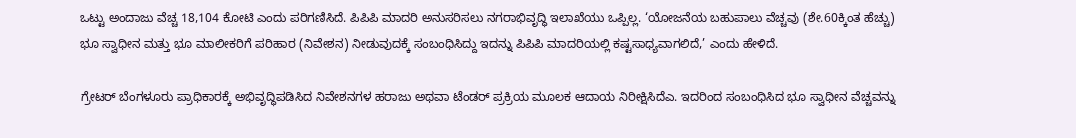ಒಟ್ಟು ಅಂದಾಜು ವೆಚ್ಚ 18,104 ಕೋಟಿ ಎಂದು ಪರಿಗಣಿಸಿದೆ. ಪಿಪಿಪಿ ಮಾದರಿ ಅನುಸರಿಸಲು ನಗರಾಭಿವೃದ್ಧಿ ಇಲಾಖೆಯು ಒಪ್ಪಿಲ್ಲ. ‘ಯೋಜನೆಯ ಬಹುಪಾಲು ವೆಚ್ಚವು (ಶೇ.60ಕ್ಕಿಂತ ಹೆಚ್ಚು) ಭೂ ಸ್ವಾಧೀನ ಮತ್ತು ಭೂ ಮಾಲೀಕರಿಗೆ ಪರಿಹಾರ (ನಿವೇಶನ) ನೀಡುವುದಕ್ಕೆ ಸಂಬಂಧಿಸಿದ್ದು ಇದನ್ನು ಪಿಪಿಪಿ ಮಾದರಿಯಲ್ಲಿ ಕಷ್ಟಸಾಧ್ಯವಾಗಲಿದೆ,’ ಎಂದು ಹೇಳಿದೆ.

ಗ್ರೇಟರ್ ಬೆಂಗಳೂರು ಪ್ರಾಧಿಕಾರಕ್ಕೆ ಅಭಿವೃದ್ಧಿಪಡಿಸಿದ ನಿವೇಶನಗಳ ಹರಾಜು ಅಥವಾ ಟೆಂಡರ್ ಪ್ರಕ್ರಿಯ ಮೂಲಕ ಆದಾಯ ನಿರೀಕ್ಷಿಸಿದೆಎ. ಇದರಿಂದ ಸಂಬಂಧಿಸಿದ ಭೂ ಸ್ವಾಧೀನ ವೆಚ್ಚವನ್ನು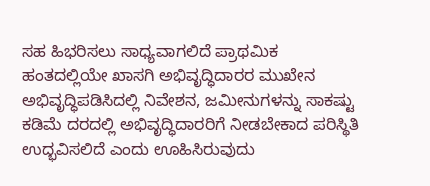ಸಹ ಹಿಭರಿಸಲು ಸಾಧ್ಯವಾಗಲಿದೆ ಪ್ರಾಥಮಿಕ ಹಂತದಲ್ಲಿಯೇ ಖಾಸಗಿ ಅಭಿವೃದ್ಧಿದಾರರ ಮುಖೇನ ಅಭಿವೃದ್ಧಿಪಡಿಸಿದಲ್ಲಿ ನಿವೇಶನ, ಜಮೀನುಗಳನ್ನು ಸಾಕಷ್ಟು ಕಡಿಮೆ ದರದಲ್ಲಿ ಅಭಿವೃದ್ಧಿದಾರರಿಗೆ ನೀಡಬೇಕಾದ ಪರಿಸ್ಥಿತಿ ಉದ್ಭವಿಸಲಿದೆ ಎಂದು ಊಹಿಸಿರುವುದು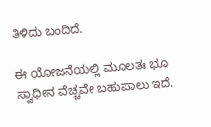ತಿಳಿದು ಬಂದಿದೆ.

ಈ ಯೋಜನೆಯಲ್ಲಿ ಮೂಲತಃ ಭೂ ಸ್ವಾಧೀನ ವೆಚ್ಚವೇ ಬಹುಪಾಲು ಇದೆ.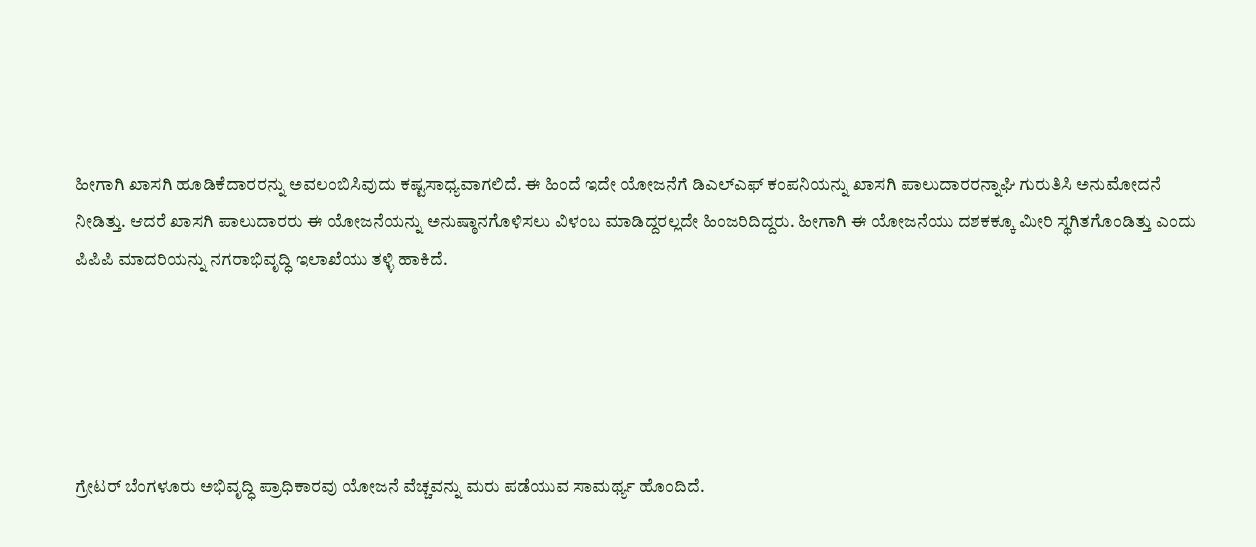ಹೀಗಾಗಿ ಖಾಸಗಿ ಹೂಡಿಕೆದಾರರನ್ನು ಅವಲಂಬಿಸಿವುದು ಕಷ್ಟಸಾಧ್ಯವಾಗಲಿದೆ. ಈ ಹಿಂದೆ ಇದೇ ಯೋಜನೆಗೆ ಡಿಎಲ್‌ಎಫ್‌ ಕಂಪನಿಯನ್ನು ಖಾಸಗಿ ಪಾಲುದಾರರನ್ನಾಘಿ ಗುರುತಿಸಿ ಅನುಮೋದನೆ ನೀಡಿತ್ತು. ಆದರೆ ಖಾಸಗಿ ಪಾಲುದಾರರು ಈ ಯೋಜನೆಯನ್ನು ಅನುಷ್ಠಾನಗೊಳಿಸಲು ವಿಳಂಬ ಮಾಡಿದ್ದರಲ್ಲದೇ ಹಿಂಜರಿದಿದ್ದರು. ಹೀಗಾಗಿ ಈ ಯೋಜನೆಯು ದಶಕಕ್ಕೂ ಮೀರಿ ಸ್ಥಗಿತಗೊಂಡಿತ್ತು ಎಂದು ಪಿಪಿಪಿ ಮಾದರಿಯನ್ನು ನಗರಾಭಿವೃದ್ಧಿ ಇಲಾಖೆಯು ತಳ್ಳಿ ಹಾಕಿದೆ.





ಗ್ರೇಟರ್ ಬೆಂಗಳೂರು ಅಭಿವೃದ್ಧಿ ಪ್ರಾಧಿಕಾರವು ಯೋಜನೆ ವೆಚ್ಚವನ್ನು ಮರು ಪಡೆಯುವ ಸಾಮರ್ಥ್ಯ ಹೊಂದಿದೆ.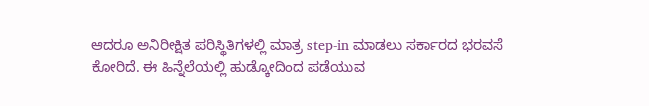ಆದರೂ ಅನಿರೀಕ್ಷಿತ ಪರಿಸ್ಥಿತಿಗಳಲ್ಲಿ ಮಾತ್ರ step-in ಮಾಡಲು ಸರ್ಕಾರದ ಭರವಸೆ ಕೋರಿದೆ. ಈ ಹಿನ್ನೆಲೆಯಲ್ಲಿ ಹುಡ್ಕೋದಿಂದ ಪಡೆಯುವ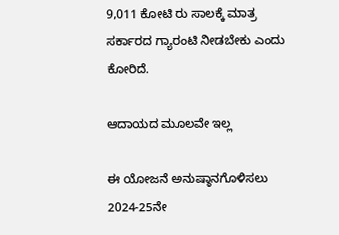9,011 ಕೋಟಿ ರು ಸಾಲಕ್ಕೆ ಮಾತ್ರ ಸರ್ಕಾರದ ಗ್ಯಾರಂಟಿ ನೀಡಬೇಕು ಎಂದು ಕೋರಿದೆ.

ಆದಾಯದ ಮೂಲವೇ ಇಲ್ಲ

ಈ ಯೋಜನೆ ಅನುಷ್ಠಾನಗೊಳಿಸಲು 2024-25ನೇ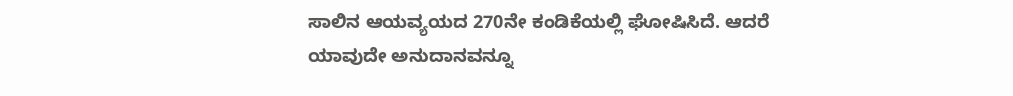ಸಾಲಿನ ಆಯವ್ಯಯದ 270ನೇ ಕಂಡಿಕೆಯಲ್ಲಿ ಘೋಷಿಸಿದೆ. ಆದರೆ ಯಾವುದೇ ಅನುದಾನವನ್ನೂ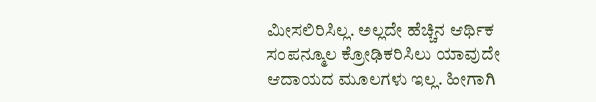ಮೀಸಲಿರಿಸಿಲ್ಲ. ಅಲ್ಲದೇ ಹೆಚ್ಚಿನ ಆರ್ಥಿಕ ಸಂಪನ್ಮೂಲ ಕ್ರೋಢಿಕರಿಸಿಲು ಯಾವುದೇ ಆದಾಯದ ಮೂಲಗಳು ಇಲ್ಲ. ಹೀಗಾಗಿ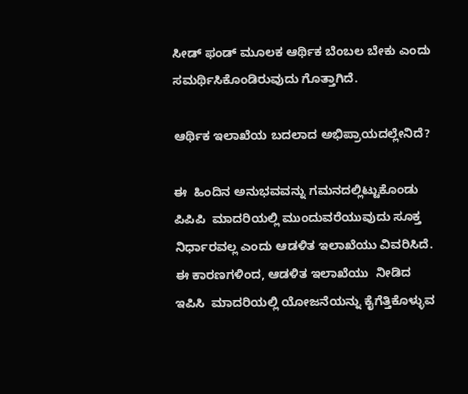ಸೀಡ್‌ ಫಂಡ್‌ ಮೂಲಕ ಆರ್ಥಿಕ ಬೆಂಬಲ ಬೇಕು ಎಂದು ಸಮರ್ಥಿಸಿಕೊಂಡಿರುವುದು ಗೊತ್ತಾಗಿದೆ.

ಆರ್ಥಿಕ ಇಲಾಖೆಯ ಬದಲಾದ ಅಭಿಪ್ರಾಯದಲ್ಲೇನಿದೆ?

ಈ  ಹಿಂದಿನ ಅನುಭವವನ್ನು ಗಮನದಲ್ಲಿಟ್ಟುಕೊಂಡು ಪಿಪಿಪಿ  ಮಾದರಿಯಲ್ಲಿ ಮುಂದುವರೆಯುವುದು ಸೂಕ್ತ ನಿರ್ಧಾರವಲ್ಲ ಎಂದು ಆಡಳಿತ ಇಲಾಖೆಯು ವಿವರಿಸಿದೆ. ಈ ಕಾರಣಗಳಿಂದ, ಆಡಳಿತ ಇಲಾಖೆಯು  ನೀಡಿದ ಇಪಿಸಿ  ಮಾದರಿಯಲ್ಲಿ ಯೋಜನೆಯನ್ನು ಕೈಗೆತ್ತಿಕೊಳ್ಳುವ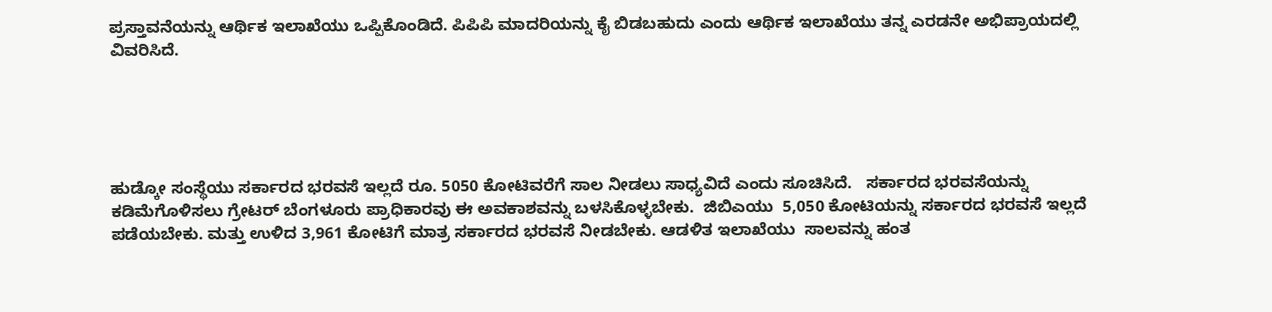ಪ್ರಸ್ತಾವನೆಯನ್ನು ಆರ್ಥಿಕ ಇಲಾಖೆಯು ಒಪ್ಪಿಕೊಂಡಿದೆ. ಪಿಪಿಪಿ ಮಾದರಿಯನ್ನು ಕೈ ಬಿಡಬಹುದು ಎಂದು ಆರ್ಥಿಕ ಇಲಾಖೆಯು ತನ್ನ ಎರಡನೇ ಅಭಿಪ್ರಾಯದಲ್ಲಿ ವಿವರಿಸಿದೆ.





ಹುಡ್ಕೋ ಸಂಸ್ಥೆಯು ಸರ್ಕಾರದ ಭರವಸೆ ಇಲ್ಲದೆ ರೂ. 5050 ಕೋಟಿವರೆಗೆ ಸಾಲ ನೀಡಲು ಸಾಧ್ಯವಿದೆ ಎಂದು ಸೂಚಿಸಿದೆ.   ಸರ್ಕಾರದ ಭರವಸೆಯನ್ನು ಕಡಿಮೆಗೊಳಿಸಲು ಗ್ರೇಟರ್ ಬೆಂಗಳೂರು ಪ್ರಾಧಿಕಾರವು ಈ ಅವಕಾಶವನ್ನು ಬಳಸಿಕೊಳ್ಳಬೇಕು.  ಜಿಬಿಎಯು  5,050 ಕೋಟಿಯನ್ನು ಸರ್ಕಾರದ ಭರವಸೆ ಇಲ್ಲದೆ ಪಡೆಯಬೇಕು. ಮತ್ತು ಉಳಿದ 3,961 ಕೋಟಿಗೆ ಮಾತ್ರ ಸರ್ಕಾರದ ಭರವಸೆ ನೀಡಬೇಕು. ಆಡಳಿತ ಇಲಾಖೆಯು  ಸಾಲವನ್ನು ಹಂತ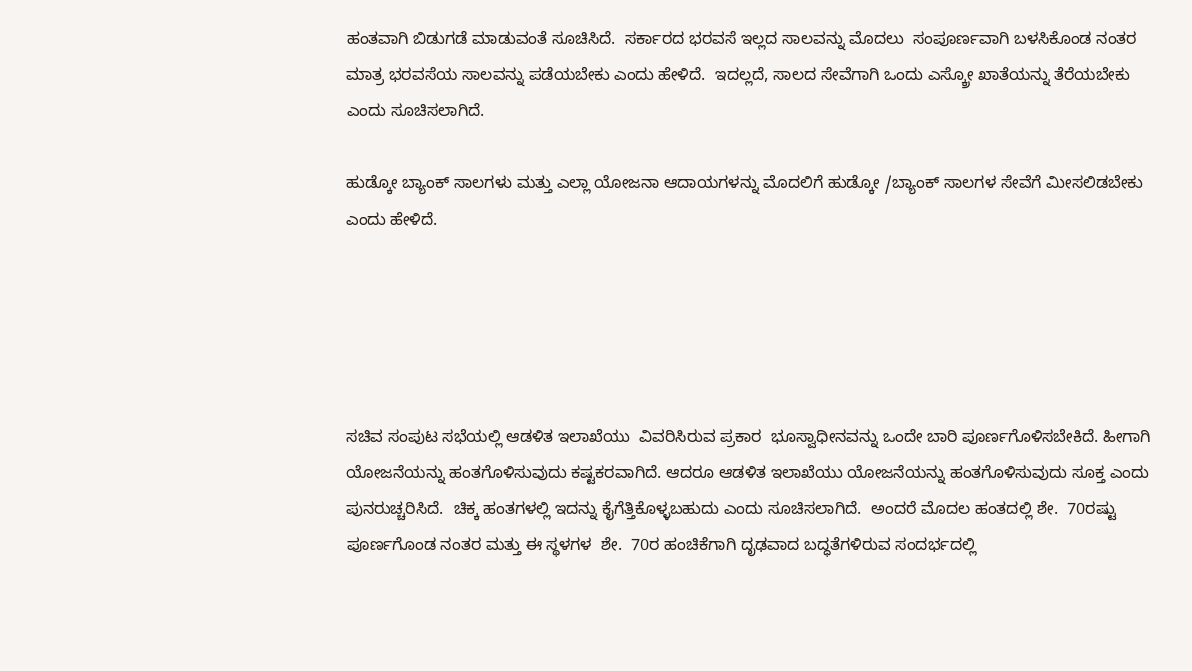ಹಂತವಾಗಿ ಬಿಡುಗಡೆ ಮಾಡುವಂತೆ ಸೂಚಿಸಿದೆ.  ಸರ್ಕಾರದ ಭರವಸೆ ಇಲ್ಲದ ಸಾಲವನ್ನು ಮೊದಲು  ಸಂಪೂರ್ಣವಾಗಿ ಬಳಸಿಕೊಂಡ ನಂತರ ಮಾತ್ರ ಭರವಸೆಯ ಸಾಲವನ್ನು ಪಡೆಯಬೇಕು ಎಂದು ಹೇಳಿದೆ.  ಇದಲ್ಲದೆ, ಸಾಲದ ಸೇವೆಗಾಗಿ ಒಂದು ಎಸ್ಕ್ರೋ ಖಾತೆಯನ್ನು ತೆರೆಯಬೇಕು ಎಂದು ಸೂಚಿಸಲಾಗಿದೆ.

ಹುಡ್ಕೋ ಬ್ಯಾಂಕ್ ಸಾಲಗಳು ಮತ್ತು ಎಲ್ಲಾ ಯೋಜನಾ ಆದಾಯಗಳನ್ನು ಮೊದಲಿಗೆ ಹುಡ್ಕೋ /ಬ್ಯಾಂಕ್ ಸಾಲಗಳ ಸೇವೆಗೆ ಮೀಸಲಿಡಬೇಕು ಎಂದು ಹೇಳಿದೆ.





ಸಚಿವ ಸಂಪುಟ ಸಭೆಯಲ್ಲಿ ಆಡಳಿತ ಇಲಾಖೆಯು  ವಿವರಿಸಿರುವ ಪ್ರಕಾರ  ಭೂಸ್ವಾಧೀನವನ್ನು ಒಂದೇ ಬಾರಿ ಪೂರ್ಣಗೊಳಿಸಬೇಕಿದೆ. ಹೀಗಾಗಿ  ಯೋಜನೆಯನ್ನು ಹಂತಗೊಳಿಸುವುದು ಕಷ್ಟಕರವಾಗಿದೆ. ಆದರೂ ಆಡಳಿತ ಇಲಾಖೆಯು ಯೋಜನೆಯನ್ನು ಹಂತಗೊಳಿಸುವುದು ಸೂಕ್ತ ಎಂದು ಪುನರುಚ್ಚರಿಸಿದೆ.  ಚಿಕ್ಕ ಹಂತಗಳಲ್ಲಿ ಇದನ್ನು ಕೈಗೆತ್ತಿಕೊಳ್ಳಬಹುದು ಎಂದು ಸೂಚಿಸಲಾಗಿದೆ.  ಅಂದರೆ ಮೊದಲ ಹಂತದಲ್ಲಿ ಶೇ.  70ರಷ್ಟು  ಪೂರ್ಣಗೊಂಡ ನಂತರ ಮತ್ತು ಈ ಸ್ಥಳಗಳ  ಶೇ.  70ರ ಹಂಚಿಕೆಗಾಗಿ ದೃಢವಾದ ಬದ್ಧತೆಗಳಿರುವ ಸಂದರ್ಭದಲ್ಲಿ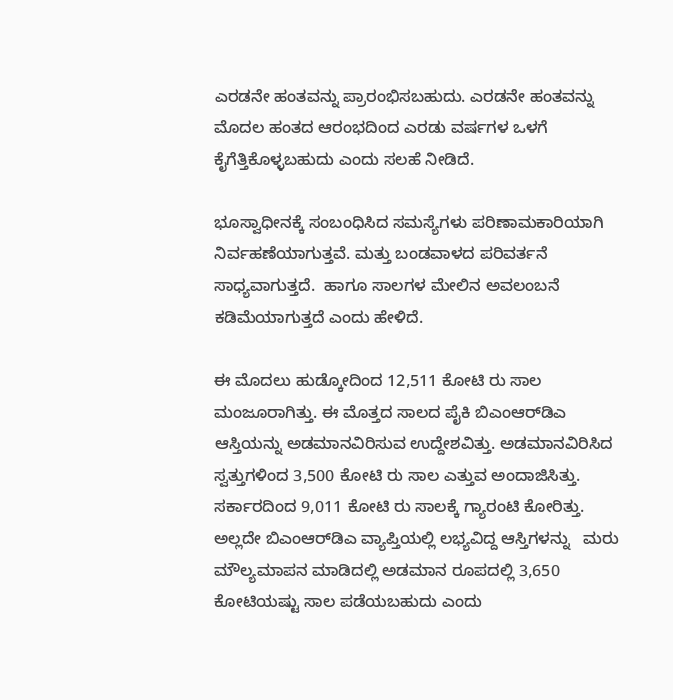ಎರಡನೇ ಹಂತವನ್ನು ಪ್ರಾರಂಭಿಸಬಹುದು. ಎರಡನೇ ಹಂತವನ್ನು ಮೊದಲ ಹಂತದ ಆರಂಭದಿಂದ ಎರಡು ವರ್ಷಗಳ ಒಳಗೆ ಕೈಗೆತ್ತಿಕೊಳ್ಳಬಹುದು ಎಂದು ಸಲಹೆ ನೀಡಿದೆ.

ಭೂಸ್ವಾಧೀನಕ್ಕೆ ಸಂಬಂಧಿಸಿದ ಸಮಸ್ಯೆಗಳು ಪರಿಣಾಮಕಾರಿಯಾಗಿ ನಿರ್ವಹಣೆಯಾಗುತ್ತವೆ. ಮತ್ತು ಬಂಡವಾಳದ ಪರಿವರ್ತನೆ ಸಾಧ್ಯವಾಗುತ್ತದೆ.  ಹಾಗೂ ಸಾಲಗಳ ಮೇಲಿನ ಅವಲಂಬನೆ ಕಡಿಮೆಯಾಗುತ್ತದೆ ಎಂದು ಹೇಳಿದೆ.

ಈ ಮೊದಲು ಹುಡ್ಕೋದಿಂದ 12,511 ಕೋಟಿ ರು ಸಾಲ ಮಂಜೂರಾಗಿತ್ತು. ಈ ಮೊತ್ತದ ಸಾಲದ ಪೈಕಿ ಬಿಎಂಆರ್‍‌ಡಿಎ ಆಸ್ತಿಯನ್ನು ಅಡಮಾನವಿರಿಸುವ ಉದ್ದೇಶವಿತ್ತು. ಅಡಮಾನವಿರಿಸಿದ ಸ್ವತ್ತುಗಳಿಂದ 3,500 ಕೋಟಿ ರು ಸಾಲ ಎತ್ತುವ ಅಂದಾಜಿಸಿತ್ತು. ಸರ್ಕಾರದಿಂದ 9,011 ಕೋಟಿ ರು ಸಾಲಕ್ಕೆ ಗ್ಯಾರಂಟಿ ಕೋರಿತ್ತು. ಅಲ್ಲದೇ ಬಿಎಂಆರ್‍‌ಡಿಎ ವ್ಯಾಪ್ತಿಯಲ್ಲಿ ಲಭ್ಯವಿದ್ದ ಆಸ್ತಿಗಳನ್ನು   ಮರು ಮೌಲ್ಯಮಾಪನ ಮಾಡಿದಲ್ಲಿ ಅಡಮಾನ ರೂಪದಲ್ಲಿ 3,650 ಕೋಟಿಯಷ್ಟು ಸಾಲ ಪಡೆಯಬಹುದು ಎಂದು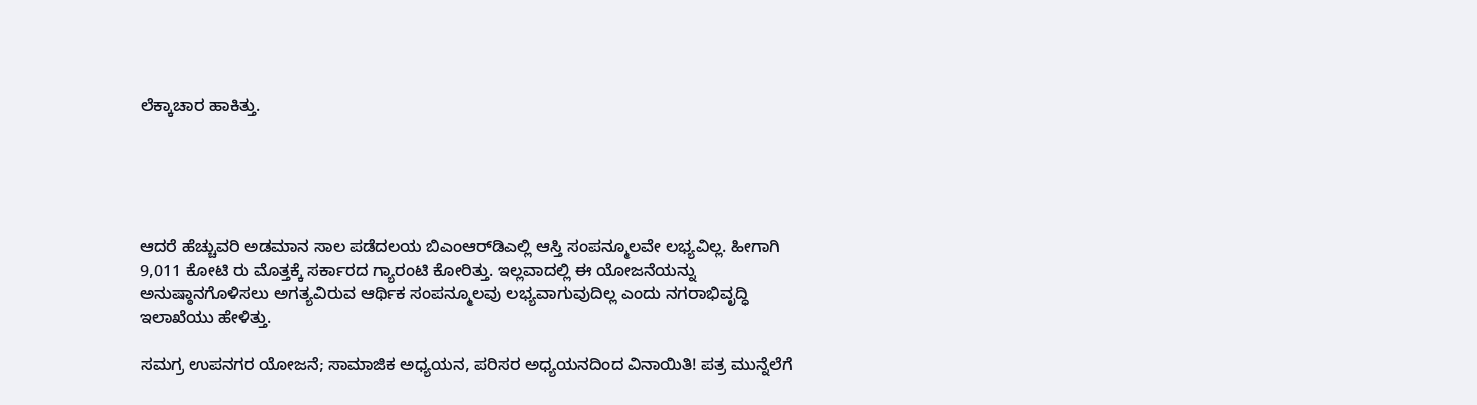ಲೆಕ್ಕಾಚಾರ ಹಾಕಿತ್ತು.





ಆದರೆ ಹೆಚ್ಚುವರಿ ಅಡಮಾನ ಸಾಲ ಪಡೆದಲಯ ಬಿಎಂಆರ್‍‌ಡಿಎಲ್ಲಿ ಆಸ್ತಿ ಸಂಪನ್ಮೂಲವೇ ಲಭ್ಯವಿಲ್ಲ. ಹೀಗಾಗಿ 9,011 ಕೋಟಿ ರು ಮೊತ್ತಕ್ಕೆ ಸರ್ಕಾರದ ಗ್ಯಾರಂಟಿ ಕೋರಿತ್ತು. ಇಲ್ಲವಾದಲ್ಲಿ ಈ ಯೋಜನೆಯನ್ನು ಅನುಷ್ಠಾನಗೊಳಿಸಲು ಅಗತ್ಯವಿರುವ ಆರ್ಥಿಕ ಸಂಪನ್ಮೂಲವು ಲಭ್ಯವಾಗುವುದಿಲ್ಲ ಎಂದು ನಗರಾಭಿವೃದ್ಧಿ ಇಲಾಖೆಯು ಹೇಳಿತ್ತು.

ಸಮಗ್ರ ಉಪನಗರ ಯೋಜನೆ; ಸಾಮಾಜಿಕ ಅಧ್ಯಯನ, ಪರಿಸರ ಅಧ್ಯಯನದಿಂದ ವಿನಾಯಿತಿ! ಪತ್ರ ಮುನ್ನೆಲೆಗೆ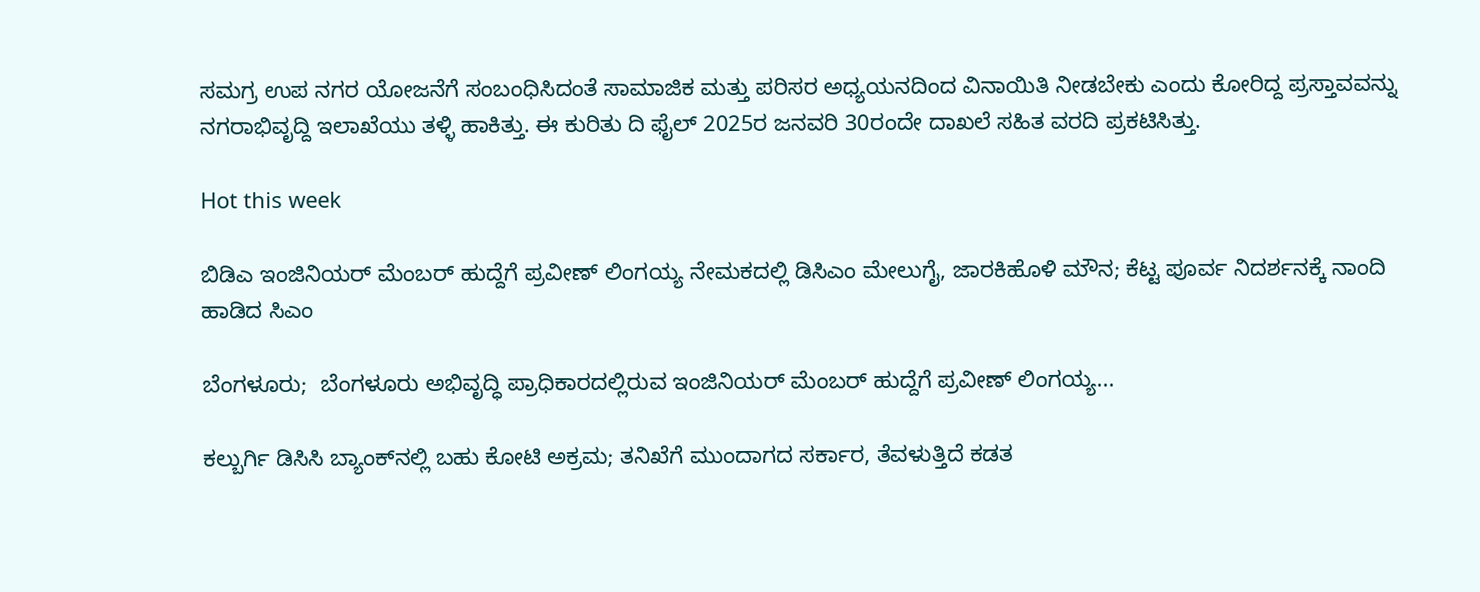ಸಮಗ್ರ ಉಪ ನಗರ ಯೋಜನೆಗೆ ಸಂಬಂಧಿಸಿದಂತೆ ಸಾಮಾಜಿಕ ಮತ್ತು ಪರಿಸರ ಅಧ್ಯಯನದಿಂದ ವಿನಾಯಿತಿ ನೀಡಬೇಕು ಎಂದು ಕೋರಿದ್ದ ಪ್ರಸ್ತಾವವನ್ನು ನಗರಾಭಿವೃದ್ದಿ ಇಲಾಖೆಯು ತಳ್ಳಿ ಹಾಕಿತ್ತು. ಈ ಕುರಿತು ದಿ ಫೈಲ್‌ 2025ರ ಜನವರಿ 30ರಂದೇ ದಾಖಲೆ ಸಹಿತ ವರದಿ ಪ್ರಕಟಿಸಿತ್ತು.

Hot this week

ಬಿಡಿಎ ಇಂಜಿನಿಯರ್ ಮೆಂಬರ್ ಹುದ್ದೆಗೆ ಪ್ರವೀಣ್‌ ಲಿಂಗಯ್ಯ ನೇಮಕದಲ್ಲಿ ಡಿಸಿಎಂ ಮೇಲುಗೈ, ಜಾರಕಿಹೊಳಿ ಮೌನ; ಕೆಟ್ಟ ಪೂರ್ವ ನಿದರ್ಶನಕ್ಕೆ ನಾಂದಿ ಹಾಡಿದ ಸಿಎಂ

ಬೆಂಗಳೂರು;  ಬೆಂಗಳೂರು ಅಭಿವೃದ್ಧಿ ಪ್ರಾಧಿಕಾರದಲ್ಲಿರುವ ಇಂಜಿನಿಯರ್ ಮೆಂಬರ್ ಹುದ್ದೆಗೆ ಪ್ರವೀಣ್‌ ಲಿಂಗಯ್ಯ...

ಕಲ್ಬುರ್ಗಿ ಡಿಸಿಸಿ ಬ್ಯಾಂಕ್‌ನಲ್ಲಿ ಬಹು ಕೋಟಿ ಅಕ್ರಮ; ತನಿಖೆಗೆ ಮುಂದಾಗದ ಸರ್ಕಾರ, ತೆವಳುತ್ತಿದೆ ಕಡತ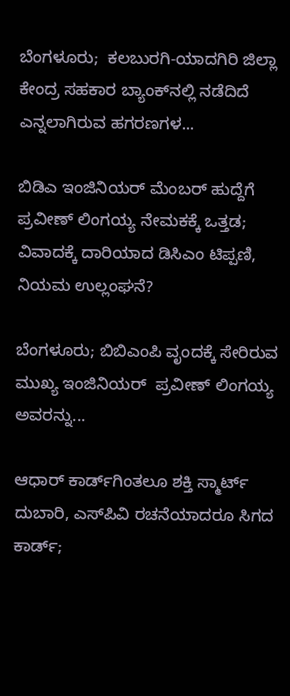ಬೆಂಗಳೂರು;  ಕಲಬುರಗಿ-ಯಾದಗಿರಿ ಜಿಲ್ಲಾ ಕೇಂದ್ರ ಸಹಕಾರ ಬ್ಯಾಂಕ್‌ನಲ್ಲಿ ನಡೆದಿದೆ ಎನ್ನಲಾಗಿರುವ ಹಗರಣಗಳ...

ಬಿಡಿಎ ಇಂಜಿನಿಯರ್ ಮೆಂಬರ್ ಹುದ್ದೆಗೆ ಪ್ರವೀಣ್‌ ಲಿಂಗಯ್ಯ ನೇಮಕಕ್ಕೆ ಒತ್ತಡ; ವಿವಾದಕ್ಕೆ ದಾರಿಯಾದ ಡಿಸಿಎಂ ಟಿಪ್ಪಣಿ, ನಿಯಮ ಉಲ್ಲಂಘನೆ?

ಬೆಂಗಳೂರು; ಬಿಬಿಎಂಪಿ ವೃಂದಕ್ಕೆ ಸೇರಿರುವ ಮುಖ್ಯ ಇಂಜಿನಿಯರ್  ಪ್ರವೀಣ್ ಲಿಂಗಯ್ಯ ಅವರನ್ನು...

ಆಧಾರ್ ಕಾರ್ಡ್‌ಗಿಂತಲೂ ಶಕ್ತಿ ಸ್ಮಾರ್ಟ್‌ ದುಬಾರಿ, ಎಸ್‌ಪಿವಿ ರಚನೆಯಾದರೂ ಸಿಗದ ಕಾರ್ಡ್‌;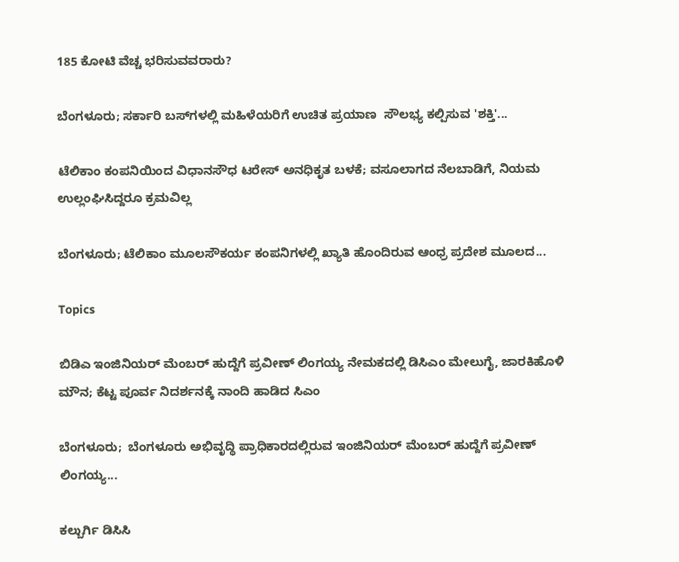185 ಕೋಟಿ ವೆಚ್ಚ ಭರಿಸುವವರಾರು?

ಬೆಂಗಳೂರು; ಸರ್ಕಾರಿ ಬಸ್‌ಗಳಲ್ಲಿ ಮಹಿಳೆಯರಿಗೆ ಉಚಿತ ಪ್ರಯಾಣ  ಸೌಲಭ್ಯ ಕಲ್ಪಿಸುವ 'ಶಕ್ತಿ'...

ಟೆಲಿಕಾಂ ಕಂಪನಿಯಿಂದ ವಿಧಾನಸೌಧ ಟರೇಸ್‌ ಅನಧಿಕೃತ ಬಳಕೆ; ವಸೂಲಾಗದ ನೆಲಬಾಡಿಗೆ, ನಿಯಮ ಉಲ್ಲಂಘಿಸಿದ್ದರೂ ಕ್ರಮವಿಲ್ಲ

ಬೆಂಗಳೂರು; ಟೆಲಿಕಾಂ ಮೂಲಸೌಕರ್ಯ ಕಂಪನಿಗಳಲ್ಲಿ ಖ್ಯಾತಿ ಹೊಂದಿರುವ ಆಂಧ್ರ ಪ್ರದೇಶ ಮೂಲದ...

Topics

ಬಿಡಿಎ ಇಂಜಿನಿಯರ್ ಮೆಂಬರ್ ಹುದ್ದೆಗೆ ಪ್ರವೀಣ್‌ ಲಿಂಗಯ್ಯ ನೇಮಕದಲ್ಲಿ ಡಿಸಿಎಂ ಮೇಲುಗೈ, ಜಾರಕಿಹೊಳಿ ಮೌನ; ಕೆಟ್ಟ ಪೂರ್ವ ನಿದರ್ಶನಕ್ಕೆ ನಾಂದಿ ಹಾಡಿದ ಸಿಎಂ

ಬೆಂಗಳೂರು;  ಬೆಂಗಳೂರು ಅಭಿವೃದ್ಧಿ ಪ್ರಾಧಿಕಾರದಲ್ಲಿರುವ ಇಂಜಿನಿಯರ್ ಮೆಂಬರ್ ಹುದ್ದೆಗೆ ಪ್ರವೀಣ್‌ ಲಿಂಗಯ್ಯ...

ಕಲ್ಬುರ್ಗಿ ಡಿಸಿಸಿ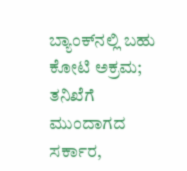ಬ್ಯಾಂಕ್‌ನಲ್ಲಿ ಬಹು ಕೋಟಿ ಅಕ್ರಮ; ತನಿಖೆಗೆ ಮುಂದಾಗದ ಸರ್ಕಾರ,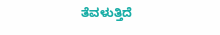ತೆವಳುತ್ತಿದೆ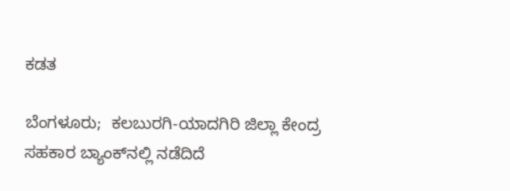ಕಡತ

ಬೆಂಗಳೂರು;  ಕಲಬುರಗಿ-ಯಾದಗಿರಿ ಜಿಲ್ಲಾ ಕೇಂದ್ರ ಸಹಕಾರ ಬ್ಯಾಂಕ್‌ನಲ್ಲಿ ನಡೆದಿದೆ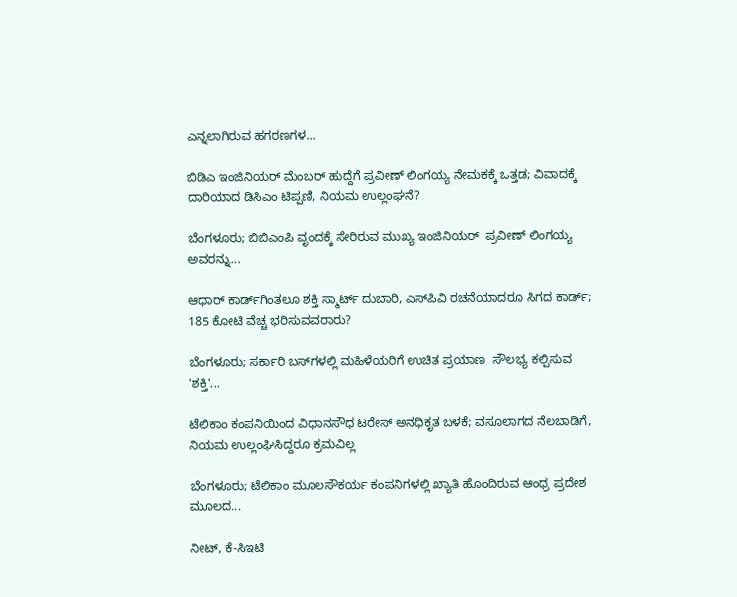ಎನ್ನಲಾಗಿರುವ ಹಗರಣಗಳ...

ಬಿಡಿಎ ಇಂಜಿನಿಯರ್ ಮೆಂಬರ್ ಹುದ್ದೆಗೆ ಪ್ರವೀಣ್‌ ಲಿಂಗಯ್ಯ ನೇಮಕಕ್ಕೆ ಒತ್ತಡ; ವಿವಾದಕ್ಕೆ ದಾರಿಯಾದ ಡಿಸಿಎಂ ಟಿಪ್ಪಣಿ, ನಿಯಮ ಉಲ್ಲಂಘನೆ?

ಬೆಂಗಳೂರು; ಬಿಬಿಎಂಪಿ ವೃಂದಕ್ಕೆ ಸೇರಿರುವ ಮುಖ್ಯ ಇಂಜಿನಿಯರ್  ಪ್ರವೀಣ್ ಲಿಂಗಯ್ಯ ಅವರನ್ನು...

ಆಧಾರ್ ಕಾರ್ಡ್‌ಗಿಂತಲೂ ಶಕ್ತಿ ಸ್ಮಾರ್ಟ್‌ ದುಬಾರಿ, ಎಸ್‌ಪಿವಿ ರಚನೆಯಾದರೂ ಸಿಗದ ಕಾರ್ಡ್‌; 185 ಕೋಟಿ ವೆಚ್ಚ ಭರಿಸುವವರಾರು?

ಬೆಂಗಳೂರು; ಸರ್ಕಾರಿ ಬಸ್‌ಗಳಲ್ಲಿ ಮಹಿಳೆಯರಿಗೆ ಉಚಿತ ಪ್ರಯಾಣ  ಸೌಲಭ್ಯ ಕಲ್ಪಿಸುವ 'ಶಕ್ತಿ'...

ಟೆಲಿಕಾಂ ಕಂಪನಿಯಿಂದ ವಿಧಾನಸೌಧ ಟರೇಸ್‌ ಅನಧಿಕೃತ ಬಳಕೆ; ವಸೂಲಾಗದ ನೆಲಬಾಡಿಗೆ, ನಿಯಮ ಉಲ್ಲಂಘಿಸಿದ್ದರೂ ಕ್ರಮವಿಲ್ಲ

ಬೆಂಗಳೂರು; ಟೆಲಿಕಾಂ ಮೂಲಸೌಕರ್ಯ ಕಂಪನಿಗಳಲ್ಲಿ ಖ್ಯಾತಿ ಹೊಂದಿರುವ ಆಂಧ್ರ ಪ್ರದೇಶ ಮೂಲದ...

ನೀಟ್‌, ಕೆ-ಸಿಇಟಿ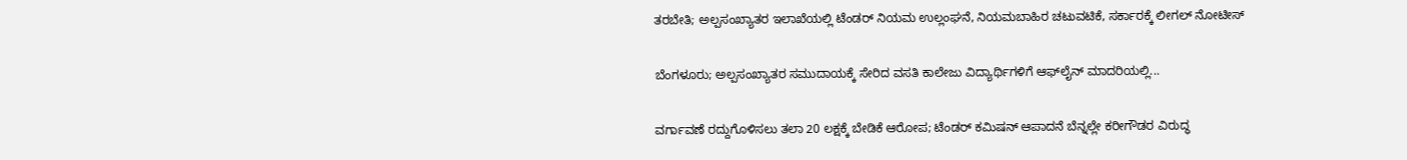ತರಬೇತಿ; ಅಲ್ಪಸಂಖ್ಯಾತರ ಇಲಾಖೆಯಲ್ಲಿ ಟೆಂಡರ್ ನಿಯಮ ಉಲ್ಲಂಘನೆ, ನಿಯಮಬಾಹಿರ ಚಟುವಟಿಕೆ, ಸರ್ಕಾರಕ್ಕೆ ಲೀಗಲ್ ನೋಟೀಸ್‌

ಬೆಂಗಳೂರು; ಅಲ್ಪಸಂಖ್ಯಾತರ ಸಮುದಾಯಕ್ಕೆ ಸೇರಿದ ವಸತಿ ಕಾಲೇಜು ವಿದ್ಯಾರ್ಥಿಗಳಿಗೆ ಆಫ್‌ಲೈನ್ ಮಾದರಿಯಲ್ಲಿ...

ವರ್ಗಾವಣೆ ರದ್ದುಗೊಳಿಸಲು ತಲಾ 20 ಲಕ್ಷಕ್ಕೆ ಬೇಡಿಕೆ ಆರೋಪ; ಟೆಂಡರ್ ಕಮಿಷನ್ ಆಪಾದನೆ ಬೆನ್ನಲ್ಲೇ ಕರೀಗೌಡರ ವಿರುದ್ಧ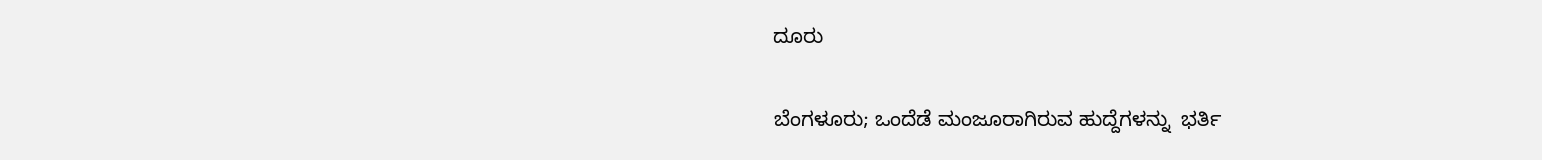ದೂರು

ಬೆಂಗಳೂರು; ಒಂದೆಡೆ ಮಂಜೂರಾಗಿರುವ ಹುದ್ದೆಗಳನ್ನು  ಭರ್ತಿ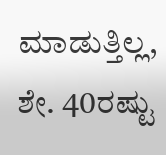ಮಾಡುತ್ತಿಲ್ಲ, ಶೇ. 40ರಷ್ಟು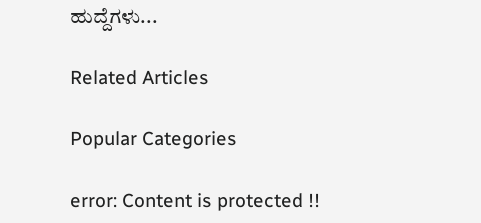ಹುದ್ದೆಗಳು...

Related Articles

Popular Categories

error: Content is protected !!